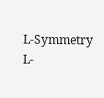L-Symmetry
L-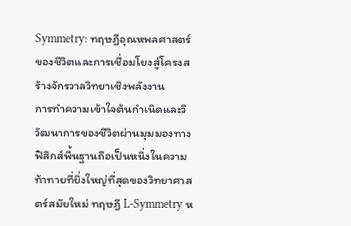Symmetry: ทฤษฎีอุณหพลศาสตร์ของชีวิตและการเชื่อมโยงสู่โครงสร้างจักรวาลวิทยาเชิงพลังงาน
การทำความเข้าใจต้นกำเนิดและวิวัฒนาการของชีวิตผ่านมุมมองทางฟิสิกส์พื้นฐานถือเป็นหนึ่งในความท้าทายที่ยิ่งใหญ่ที่สุดของวิทยาศาสตร์สมัยใหม่ ทฤษฎี L-Symmetry ห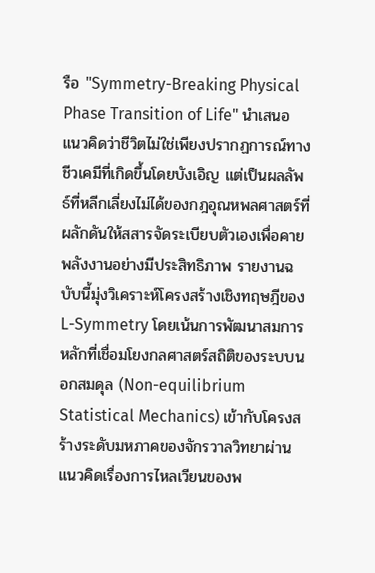รือ "Symmetry-Breaking Physical Phase Transition of Life" นำเสนอแนวคิดว่าชีวิตไม่ใช่เพียงปรากฏการณ์ทางชีวเคมีที่เกิดขึ้นโดยบังเอิญ แต่เป็นผลลัพธ์ที่หลีกเลี่ยงไม่ได้ของกฎอุณหพลศาสตร์ที่ผลักดันให้สสารจัดระเบียบตัวเองเพื่อคายพลังงานอย่างมีประสิทธิภาพ รายงานฉบับนี้มุ่งวิเคราะห์โครงสร้างเชิงทฤษฎีของ L-Symmetry โดยเน้นการพัฒนาสมการหลักที่เชื่อมโยงกลศาสตร์สถิติของระบบนอกสมดุล (Non-equilibrium Statistical Mechanics) เข้ากับโครงสร้างระดับมหภาคของจักรวาลวิทยาผ่านแนวคิดเรื่องการไหลเวียนของพ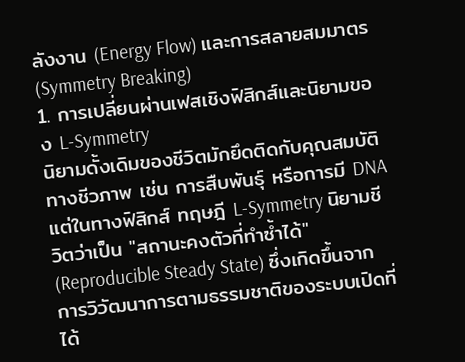ลังงาน (Energy Flow) และการสลายสมมาตร (Symmetry Breaking)
1. การเปลี่ยนผ่านเฟสเชิงฟิสิกส์และนิยามของ L-Symmetry
นิยามดั้งเดิมของชีวิตมักยึดติดกับคุณสมบัติทางชีวภาพ เช่น การสืบพันธุ์ หรือการมี DNA แต่ในทางฟิสิกส์ ทฤษฎี L-Symmetry นิยามชีวิตว่าเป็น "สถานะคงตัวที่ทำซ้ำได้" (Reproducible Steady State) ซึ่งเกิดขึ้นจากการวิวัฒนาการตามธรรมชาติของระบบเปิดที่ได้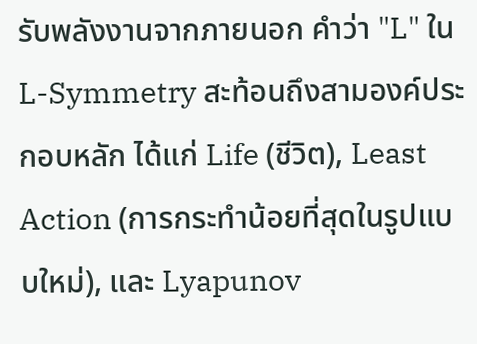รับพลังงานจากภายนอก คำว่า "L" ใน L-Symmetry สะท้อนถึงสามองค์ประกอบหลัก ได้แก่ Life (ชีวิต), Least Action (การกระทำน้อยที่สุดในรูปแบบใหม่), และ Lyapunov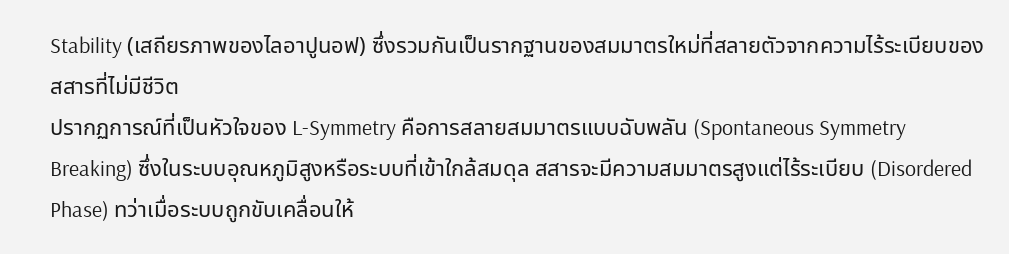Stability (เสถียรภาพของไลอาปูนอฟ) ซึ่งรวมกันเป็นรากฐานของสมมาตรใหม่ที่สลายตัวจากความไร้ระเบียบของสสารที่ไม่มีชีวิต
ปรากฏการณ์ที่เป็นหัวใจของ L-Symmetry คือการสลายสมมาตรแบบฉับพลัน (Spontaneous Symmetry Breaking) ซึ่งในระบบอุณหภูมิสูงหรือระบบที่เข้าใกล้สมดุล สสารจะมีความสมมาตรสูงแต่ไร้ระเบียบ (Disordered Phase) ทว่าเมื่อระบบถูกขับเคลื่อนให้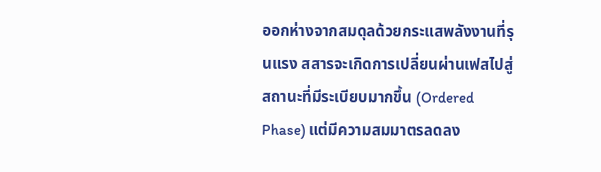ออกห่างจากสมดุลด้วยกระแสพลังงานที่รุนแรง สสารจะเกิดการเปลี่ยนผ่านเฟสไปสู่สถานะที่มีระเบียบมากขึ้น (Ordered Phase) แต่มีความสมมาตรลดลง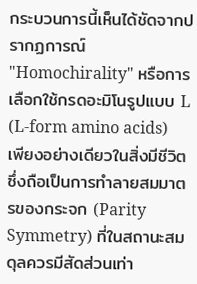กระบวนการนี้เห็นได้ชัดจากปรากฏการณ์ "Homochirality" หรือการเลือกใช้กรดอะมิโนรูปแบบ L (L-form amino acids) เพียงอย่างเดียวในสิ่งมีชีวิต ซึ่งถือเป็นการทำลายสมมาตรของกระจก (Parity Symmetry) ที่ในสถานะสมดุลควรมีสัดส่วนเท่า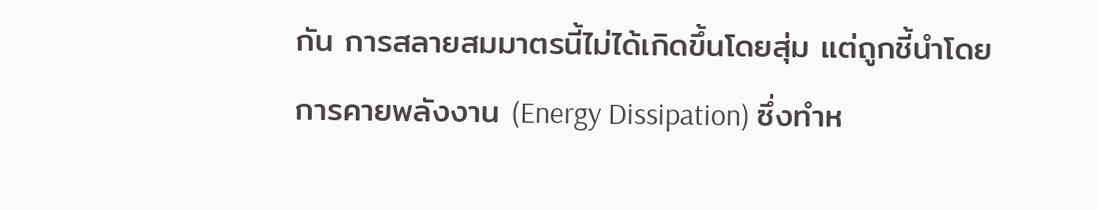กัน การสลายสมมาตรนี้ไม่ได้เกิดขึ้นโดยสุ่ม แต่ถูกชี้นำโดยการคายพลังงาน (Energy Dissipation) ซึ่งทำห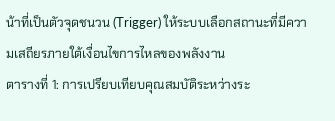น้าที่เป็นตัวจุดชนวน (Trigger) ให้ระบบเลือกสถานะที่มีความเสถียรภายใต้เงื่อนไขการไหลของพลังงาน
ตารางที่ 1: การเปรียบเทียบคุณสมบัติระหว่างระ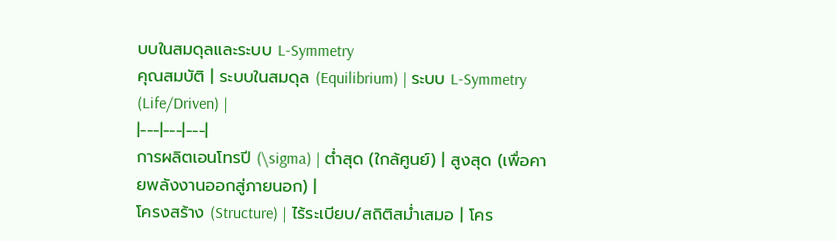บบในสมดุลและระบบ L-Symmetry
คุณสมบัติ | ระบบในสมดุล (Equilibrium) | ระบบ L-Symmetry (Life/Driven) |
|---|---|---|
การผลิตเอนโทรปี (\sigma) | ต่ำสุด (ใกล้ศูนย์) | สูงสุด (เพื่อคายพลังงานออกสู่ภายนอก) |
โครงสร้าง (Structure) | ไร้ระเบียบ/สถิติสม่ำเสมอ | โคร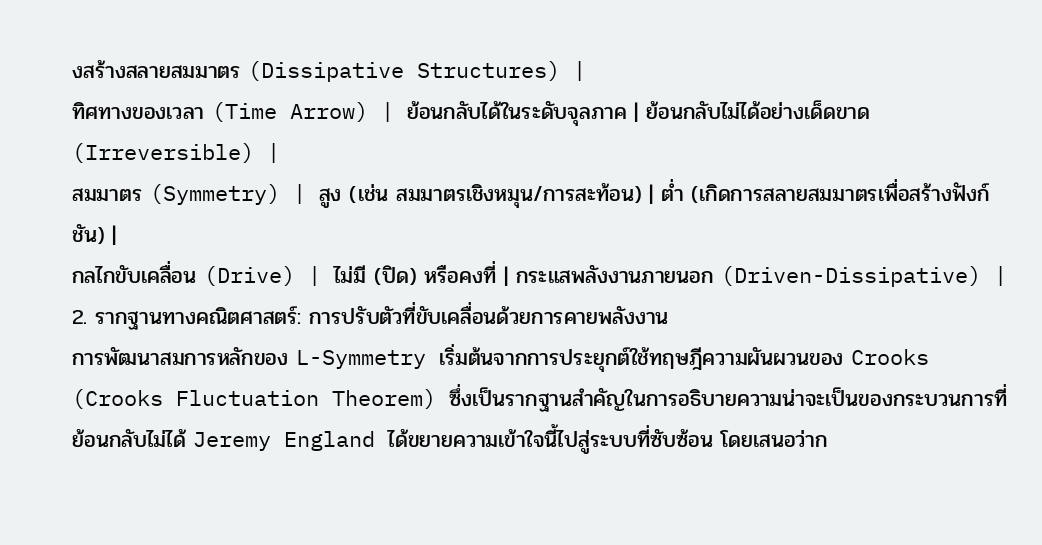งสร้างสลายสมมาตร (Dissipative Structures) |
ทิศทางของเวลา (Time Arrow) | ย้อนกลับได้ในระดับจุลภาค | ย้อนกลับไม่ได้อย่างเด็ดขาด (Irreversible) |
สมมาตร (Symmetry) | สูง (เช่น สมมาตรเชิงหมุน/การสะท้อน) | ต่ำ (เกิดการสลายสมมาตรเพื่อสร้างฟังก์ชัน) |
กลไกขับเคลื่อน (Drive) | ไม่มี (ปิด) หรือคงที่ | กระแสพลังงานภายนอก (Driven-Dissipative) |
2. รากฐานทางคณิตศาสตร์: การปรับตัวที่ขับเคลื่อนด้วยการคายพลังงาน
การพัฒนาสมการหลักของ L-Symmetry เริ่มต้นจากการประยุกต์ใช้ทฤษฎีความผันผวนของ Crooks (Crooks Fluctuation Theorem) ซึ่งเป็นรากฐานสำคัญในการอธิบายความน่าจะเป็นของกระบวนการที่ย้อนกลับไม่ได้ Jeremy England ได้ขยายความเข้าใจนี้ไปสู่ระบบที่ซับซ้อน โดยเสนอว่าก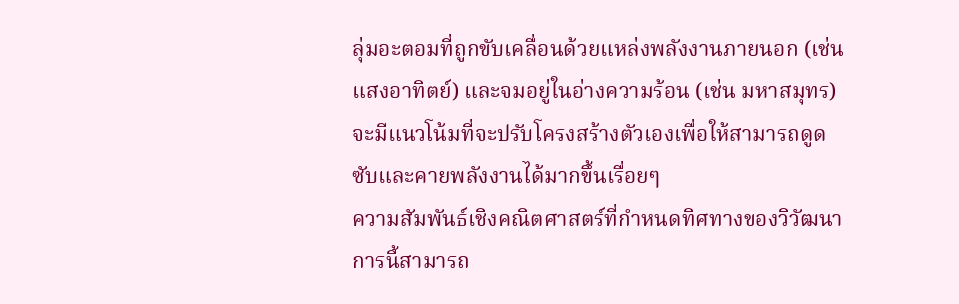ลุ่มอะตอมที่ถูกขับเคลื่อนด้วยแหล่งพลังงานภายนอก (เช่น แสงอาทิตย์) และจมอยู่ในอ่างความร้อน (เช่น มหาสมุทร) จะมีแนวโน้มที่จะปรับโครงสร้างตัวเองเพื่อให้สามารถดูดซับและคายพลังงานได้มากขึ้นเรื่อยๆ
ความสัมพันธ์เชิงคณิตศาสตร์ที่กำหนดทิศทางของวิวัฒนาการนี้สามารถ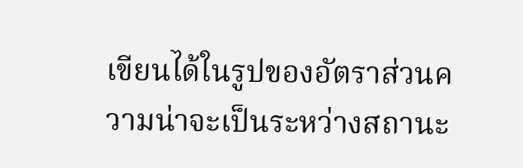เขียนได้ในรูปของอัตราส่วนความน่าจะเป็นระหว่างสถานะ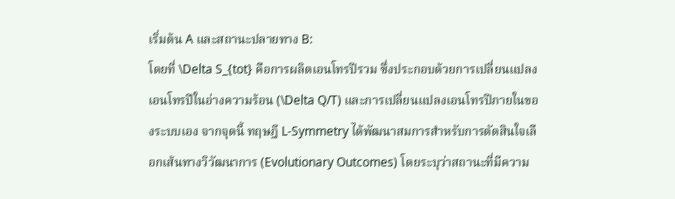เริ่มต้น A และสถานะปลายทาง B:
โดยที่ \Delta S_{tot} คือการผลิตเอนโทรปีรวม ซึ่งประกอบด้วยการเปลี่ยนแปลงเอนโทรปีในอ่างความร้อน (\Delta Q/T) และการเปลี่ยนแปลงเอนโทรปีภายในของระบบเอง จากจุดนี้ ทฤษฎี L-Symmetry ได้พัฒนาสมการสำหรับการตัดสินใจเลือกเส้นทางวิวัฒนาการ (Evolutionary Outcomes) โดยระบุว่าสถานะที่มีความ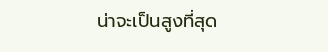น่าจะเป็นสูงที่สุด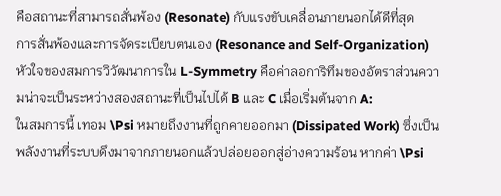คือสถานะที่สามารถสั่นพ้อง (Resonate) กับแรงขับเคลื่อนภายนอกได้ดีที่สุด
การสั่นพ้องและการจัดระเบียบตนเอง (Resonance and Self-Organization)
หัวใจของสมการวิวัฒนาการใน L-Symmetry คือค่าลอการิทึมของอัตราส่วนความน่าจะเป็นระหว่างสองสถานะที่เป็นไปได้ B และ C เมื่อเริ่มต้นจาก A:
ในสมการนี้ เทอม \Psi หมายถึงงานที่ถูกคายออกมา (Dissipated Work) ซึ่งเป็นพลังงานที่ระบบดึงมาจากภายนอกแล้วปล่อยออกสู่อ่างความร้อน หากค่า \Psi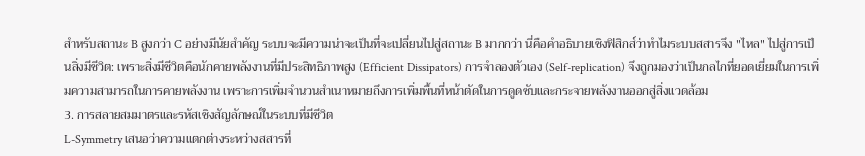สำหรับสถานะ B สูงกว่า C อย่างมีนัยสำคัญ ระบบจะมีความน่าจะเป็นที่จะเปลี่ยนไปสู่สถานะ B มากกว่า นี่คือคำอธิบายเชิงฟิสิกส์ว่าทำไมระบบสสารจึง "ไหล" ไปสู่การเป็นสิ่งมีชีวิต: เพราะสิ่งมีชีวิตคือนักคายพลังงานที่มีประสิทธิภาพสูง (Efficient Dissipators) การจำลองตัวเอง (Self-replication) จึงถูกมองว่าเป็นกลไกที่ยอดเยี่ยมในการเพิ่มความสามารถในการคายพลังงาน เพราะการเพิ่มจำนวนสำเนาหมายถึงการเพิ่มพื้นที่หน้าตัดในการดูดซับและกระจายพลังงานออกสู่สิ่งแวดล้อม
3. การสลายสมมาตรและรหัสเชิงสัญลักษณ์ในระบบที่มีชีวิต
L-Symmetry เสนอว่าความแตกต่างระหว่างสสารที่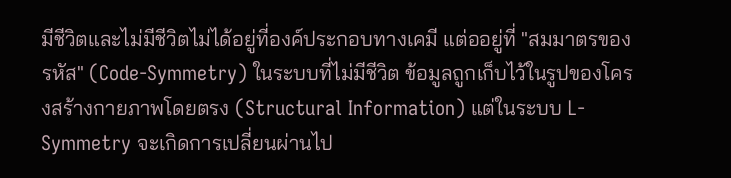มีชีวิตและไม่มีชีวิตไม่ได้อยู่ที่องค์ประกอบทางเคมี แต่ออยู่ที่ "สมมาตรของรหัส" (Code-Symmetry) ในระบบที่ไม่มีชีวิต ข้อมูลถูกเก็บไว้ในรูปของโครงสร้างกายภาพโดยตรง (Structural Information) แต่ในระบบ L-Symmetry จะเกิดการเปลี่ยนผ่านไป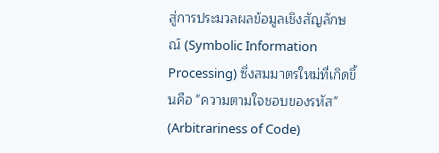สู่การประมวลผลข้อมูลเชิงสัญลักษณ์ (Symbolic Information Processing) ซึ่งสมมาตรใหม่ที่เกิดขึ้นคือ "ความตามใจชอบของรหัส" (Arbitrariness of Code)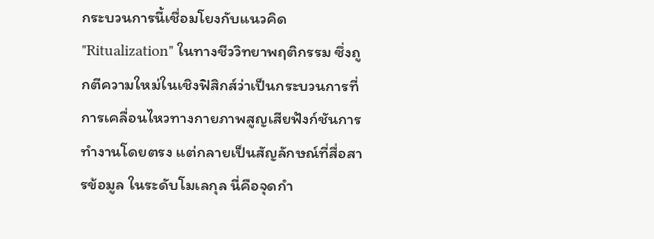กระบวนการนี้เชื่อมโยงกับแนวคิด "Ritualization" ในทางชีววิทยาพฤติกรรม ซึ่งถูกตีความใหม่ในเชิงฟิสิกส์ว่าเป็นกระบวนการที่การเคลื่อนไหวทางกายภาพสูญเสียฟังก์ชันการทำงานโดยตรง แต่กลายเป็นสัญลักษณ์ที่สื่อสารข้อมูล ในระดับโมเลกุล นี่คือจุดกำ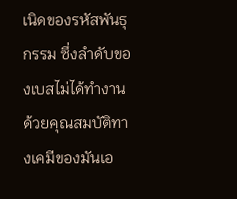เนิดของรหัสพันธุกรรม ซึ่งลำดับของเบสไม่ได้ทำงานด้วยคุณสมบัติทางเคมีของมันเอ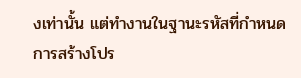งเท่านั้น แต่ทำงานในฐานะรหัสที่กำหนดการสร้างโปร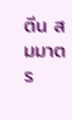ตีน สมมาตร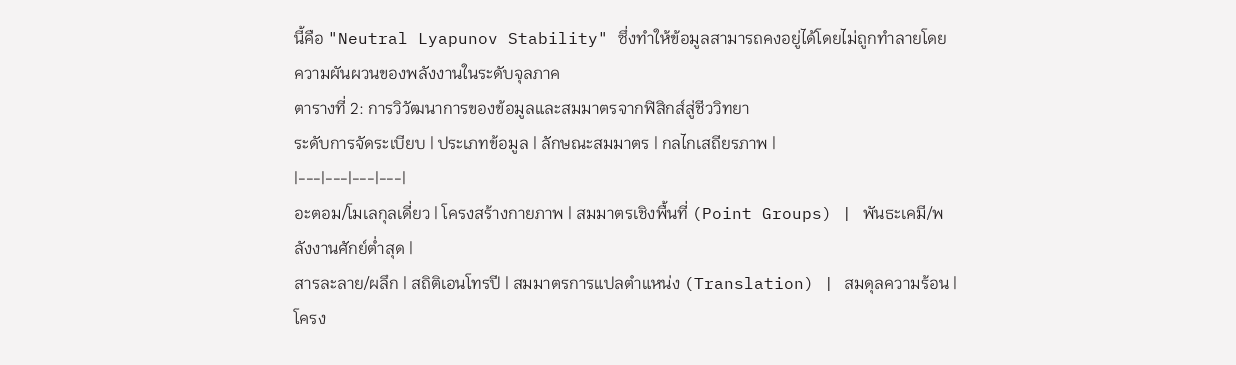นี้คือ "Neutral Lyapunov Stability" ซึ่งทำให้ข้อมูลสามารถคงอยู่ได้โดยไม่ถูกทำลายโดยความผันผวนของพลังงานในระดับจุลภาค
ตารางที่ 2: การวิวัฒนาการของข้อมูลและสมมาตรจากฟิสิกส์สู่ชีววิทยา
ระดับการจัดระเบียบ | ประเภทข้อมูล | ลักษณะสมมาตร | กลไกเสถียรภาพ |
|---|---|---|---|
อะตอม/โมเลกุลเดี่ยว | โครงสร้างกายภาพ | สมมาตรเชิงพื้นที่ (Point Groups) | พันธะเคมี/พลังงานศักย์ต่ำสุด |
สารละลาย/ผลึก | สถิติเอนโทรปี | สมมาตรการแปลตำแหน่ง (Translation) | สมดุลความร้อน |
โครง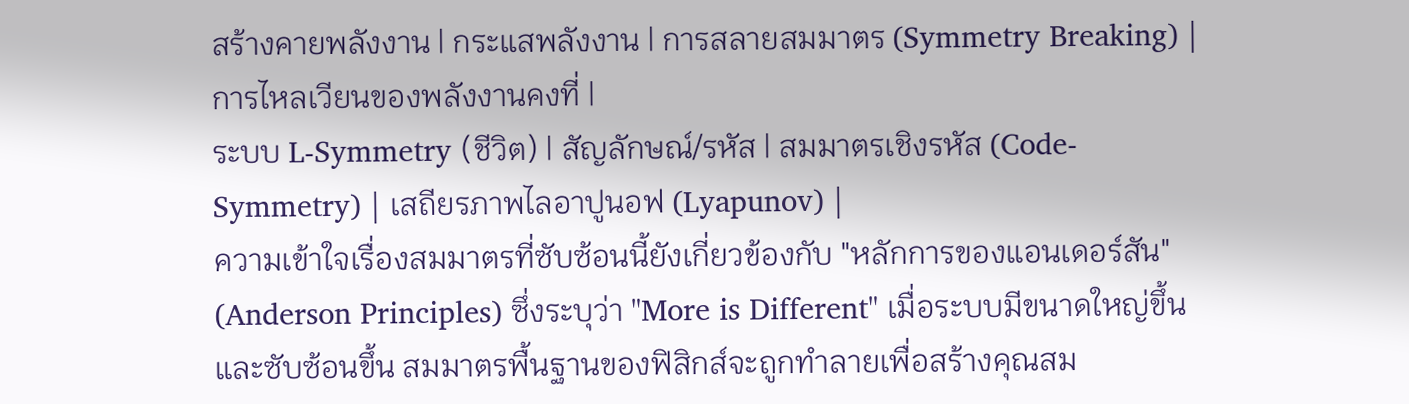สร้างคายพลังงาน | กระแสพลังงาน | การสลายสมมาตร (Symmetry Breaking) | การไหลเวียนของพลังงานคงที่ |
ระบบ L-Symmetry (ชีวิต) | สัญลักษณ์/รหัส | สมมาตรเชิงรหัส (Code-Symmetry) | เสถียรภาพไลอาปูนอฟ (Lyapunov) |
ความเข้าใจเรื่องสมมาตรที่ซับซ้อนนี้ยังเกี่ยวข้องกับ "หลักการของแอนเดอร์สัน" (Anderson Principles) ซึ่งระบุว่า "More is Different" เมื่อระบบมีขนาดใหญ่ขึ้นและซับซ้อนขึ้น สมมาตรพื้นฐานของฟิสิกส์จะถูกทำลายเพื่อสร้างคุณสม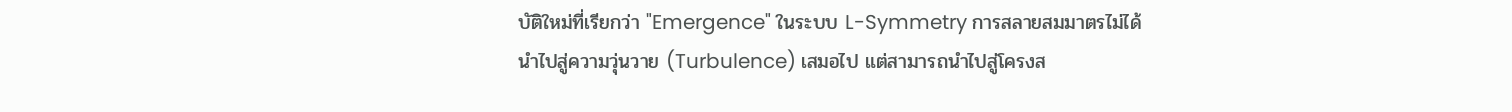บัติใหม่ที่เรียกว่า "Emergence" ในระบบ L-Symmetry การสลายสมมาตรไม่ได้นำไปสู่ความวุ่นวาย (Turbulence) เสมอไป แต่สามารถนำไปสู่โครงส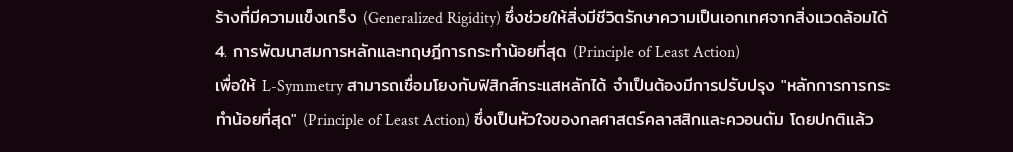ร้างที่มีความแข็งเกร็ง (Generalized Rigidity) ซึ่งช่วยให้สิ่งมีชีวิตรักษาความเป็นเอกเทศจากสิ่งแวดล้อมได้
4. การพัฒนาสมการหลักและทฤษฎีการกระทำน้อยที่สุด (Principle of Least Action)
เพื่อให้ L-Symmetry สามารถเชื่อมโยงกับฟิสิกส์กระแสหลักได้ จำเป็นต้องมีการปรับปรุง "หลักการการกระทำน้อยที่สุด" (Principle of Least Action) ซึ่งเป็นหัวใจของกลศาสตร์คลาสสิกและควอนตัม โดยปกติแล้ว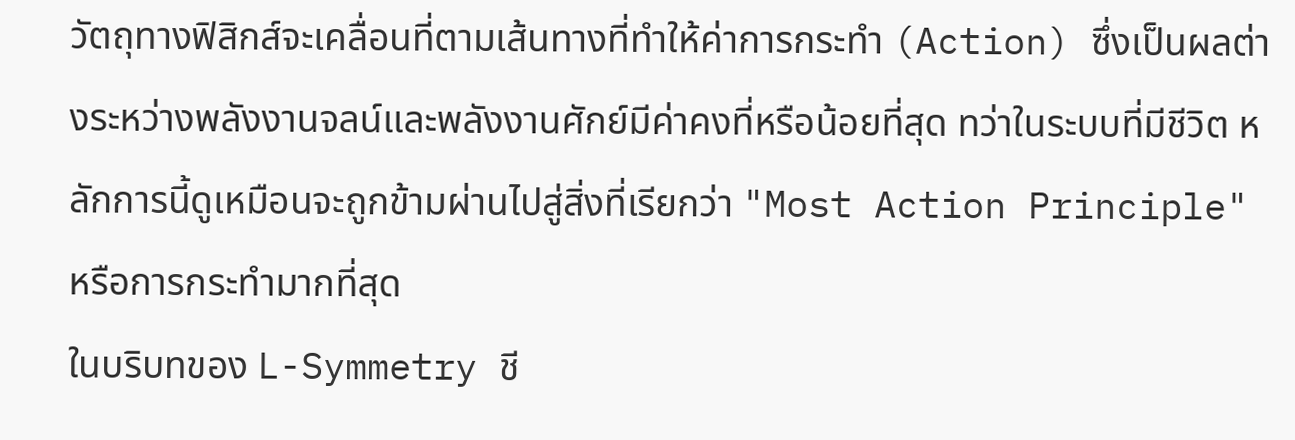วัตถุทางฟิสิกส์จะเคลื่อนที่ตามเส้นทางที่ทำให้ค่าการกระทำ (Action) ซึ่งเป็นผลต่างระหว่างพลังงานจลน์และพลังงานศักย์มีค่าคงที่หรือน้อยที่สุด ทว่าในระบบที่มีชีวิต หลักการนี้ดูเหมือนจะถูกข้ามผ่านไปสู่สิ่งที่เรียกว่า "Most Action Principle" หรือการกระทำมากที่สุด
ในบริบทของ L-Symmetry ชี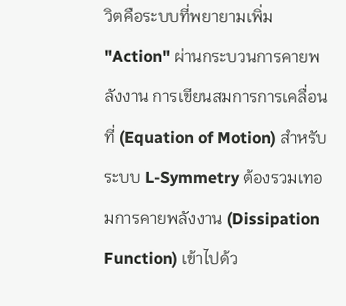วิตคือระบบที่พยายามเพิ่ม "Action" ผ่านกระบวนการคายพลังงาน การเขียนสมการการเคลื่อนที่ (Equation of Motion) สำหรับระบบ L-Symmetry ต้องรวมเทอมการคายพลังงาน (Dissipation Function) เข้าไปด้ว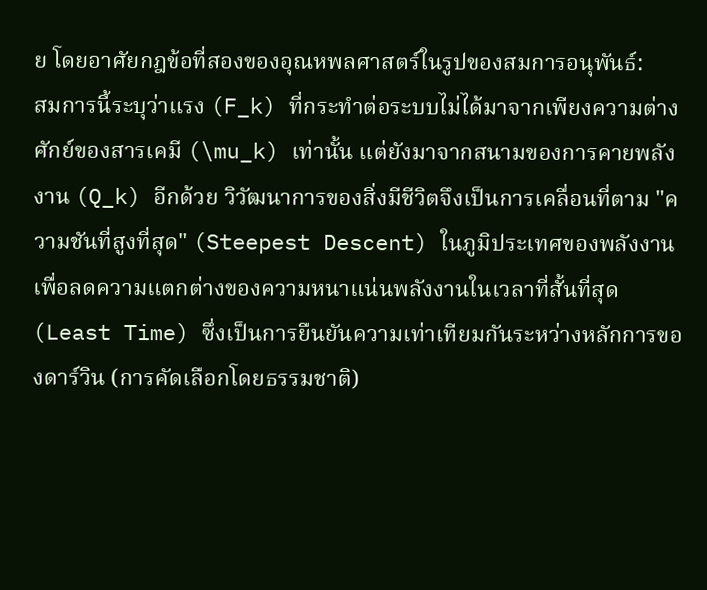ย โดยอาศัยกฎข้อที่สองของอุณหพลศาสตร์ในรูปของสมการอนุพันธ์:
สมการนี้ระบุว่าแรง (F_k) ที่กระทำต่อระบบไม่ได้มาจากเพียงความต่างศักย์ของสารเคมี (\mu_k) เท่านั้น แต่ยังมาจากสนามของการคายพลังงาน (Q_k) อีกด้วย วิวัฒนาการของสิ่งมีชีวิตจึงเป็นการเคลื่อนที่ตาม "ความชันที่สูงที่สุด" (Steepest Descent) ในภูมิประเทศของพลังงาน เพื่อลดความแตกต่างของความหนาแน่นพลังงานในเวลาที่สั้นที่สุด (Least Time) ซึ่งเป็นการยืนยันความเท่าเทียมกันระหว่างหลักการของดาร์วิน (การคัดเลือกโดยธรรมชาติ)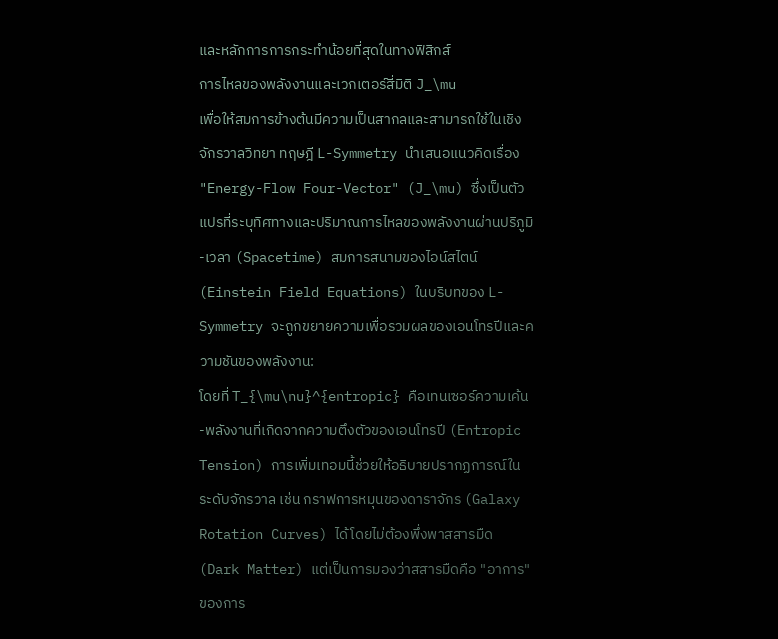และหลักการการกระทำน้อยที่สุดในทางฟิสิกส์
การไหลของพลังงานและเวกเตอร์สี่มิติ J_\mu
เพื่อให้สมการข้างต้นมีความเป็นสากลและสามารถใช้ในเชิงจักรวาลวิทยา ทฤษฎี L-Symmetry นำเสนอแนวคิดเรื่อง "Energy-Flow Four-Vector" (J_\mu) ซึ่งเป็นตัวแปรที่ระบุทิศทางและปริมาณการไหลของพลังงานผ่านปริภูมิ-เวลา (Spacetime) สมการสนามของไอน์สไตน์ (Einstein Field Equations) ในบริบทของ L-Symmetry จะถูกขยายความเพื่อรวมผลของเอนโทรปีและความชันของพลังงาน:
โดยที่ T_{\mu\nu}^{entropic} คือเทนเซอร์ความเค้น-พลังงานที่เกิดจากความตึงตัวของเอนโทรปี (Entropic Tension) การเพิ่มเทอมนี้ช่วยให้อธิบายปรากฏการณ์ในระดับจักรวาล เช่น กราฟการหมุนของดาราจักร (Galaxy Rotation Curves) ได้โดยไม่ต้องพึ่งพาสสารมืด (Dark Matter) แต่เป็นการมองว่าสสารมืดคือ "อาการ" ของการ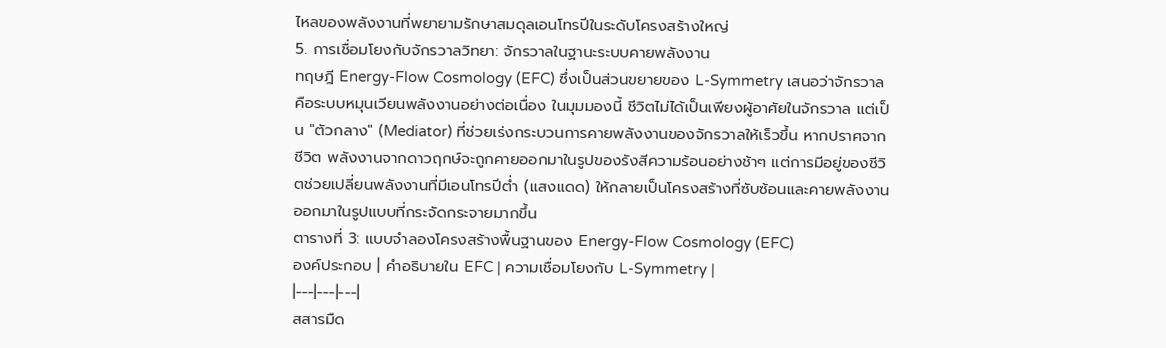ไหลของพลังงานที่พยายามรักษาสมดุลเอนโทรปีในระดับโครงสร้างใหญ่
5. การเชื่อมโยงกับจักรวาลวิทยา: จักรวาลในฐานะระบบคายพลังงาน
ทฤษฎี Energy-Flow Cosmology (EFC) ซึ่งเป็นส่วนขยายของ L-Symmetry เสนอว่าจักรวาลคือระบบหมุนเวียนพลังงานอย่างต่อเนื่อง ในมุมมองนี้ ชีวิตไม่ได้เป็นเพียงผู้อาศัยในจักรวาล แต่เป็น "ตัวกลาง" (Mediator) ที่ช่วยเร่งกระบวนการคายพลังงานของจักรวาลให้เร็วขึ้น หากปราศจากชีวิต พลังงานจากดาวฤกษ์จะถูกคายออกมาในรูปของรังสีความร้อนอย่างช้าๆ แต่การมีอยู่ของชีวิตช่วยเปลี่ยนพลังงานที่มีเอนโทรปีต่ำ (แสงแดด) ให้กลายเป็นโครงสร้างที่ซับซ้อนและคายพลังงานออกมาในรูปแบบที่กระจัดกระจายมากขึ้น
ตารางที่ 3: แบบจำลองโครงสร้างพื้นฐานของ Energy-Flow Cosmology (EFC)
องค์ประกอบ | คำอธิบายใน EFC | ความเชื่อมโยงกับ L-Symmetry |
|---|---|---|
สสารมืด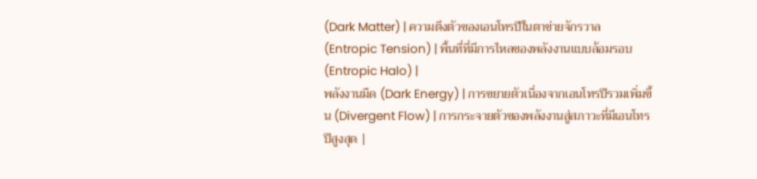(Dark Matter) | ความตึงตัวของเอนโทรปีในตาข่ายจักรวาล (Entropic Tension) | พื้นที่ที่มีการไหลของพลังงานแบบล้อมรอบ (Entropic Halo) |
พลังงานมืด (Dark Energy) | การขยายตัวเนื่องจากเอนโทรปีรวมเพิ่มขึ้น (Divergent Flow) | การกระจายตัวของพลังงานสู่สภาวะที่มีเอนโทรปีสูงสุด |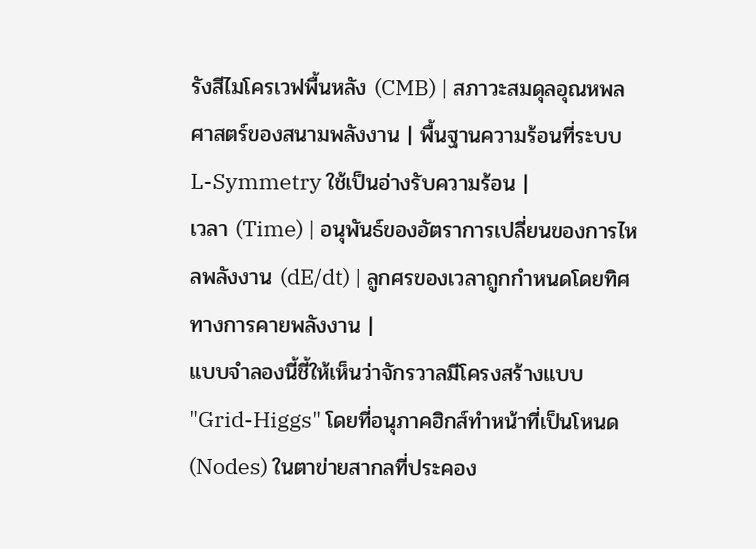รังสีไมโครเวฟพื้นหลัง (CMB) | สภาวะสมดุลอุณหพลศาสตร์ของสนามพลังงาน | พื้นฐานความร้อนที่ระบบ L-Symmetry ใช้เป็นอ่างรับความร้อน |
เวลา (Time) | อนุพันธ์ของอัตราการเปลี่ยนของการไหลพลังงาน (dE/dt) | ลูกศรของเวลาถูกกำหนดโดยทิศทางการคายพลังงาน |
แบบจำลองนี้ชี้ให้เห็นว่าจักรวาลมีโครงสร้างแบบ "Grid-Higgs" โดยที่อนุภาคฮิกส์ทำหน้าที่เป็นโหนด (Nodes) ในตาข่ายสากลที่ประคอง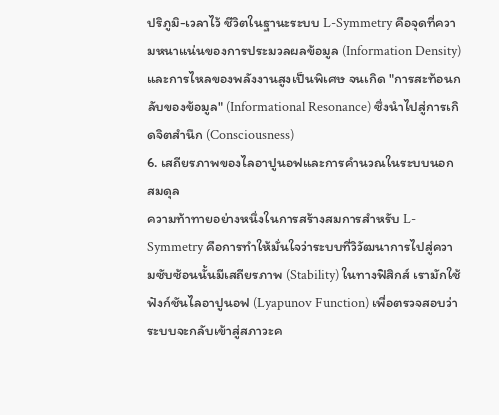ปริภูมิ-เวลาไว้ ชีวิตในฐานะระบบ L-Symmetry คือจุดที่ความหนาแน่นของการประมวลผลข้อมูล (Information Density) และการไหลของพลังงานสูงเป็นพิเศษ จนเกิด "การสะท้อนกลับของข้อมูล" (Informational Resonance) ซึ่งนำไปสู่การเกิดจิตสำนึก (Consciousness)
6. เสถียรภาพของไลอาปูนอฟและการคำนวณในระบบนอกสมดุล
ความท้าทายอย่างหนึ่งในการสร้างสมการสำหรับ L-Symmetry คือการทำให้มั่นใจว่าระบบที่วิวัฒนาการไปสู่ความซับซ้อนนั้นมีเสถียรภาพ (Stability) ในทางฟิสิกส์ เรามักใช้ฟังก์ชันไลอาปูนอฟ (Lyapunov Function) เพื่อตรวจสอบว่าระบบจะกลับเข้าสู่สภาวะค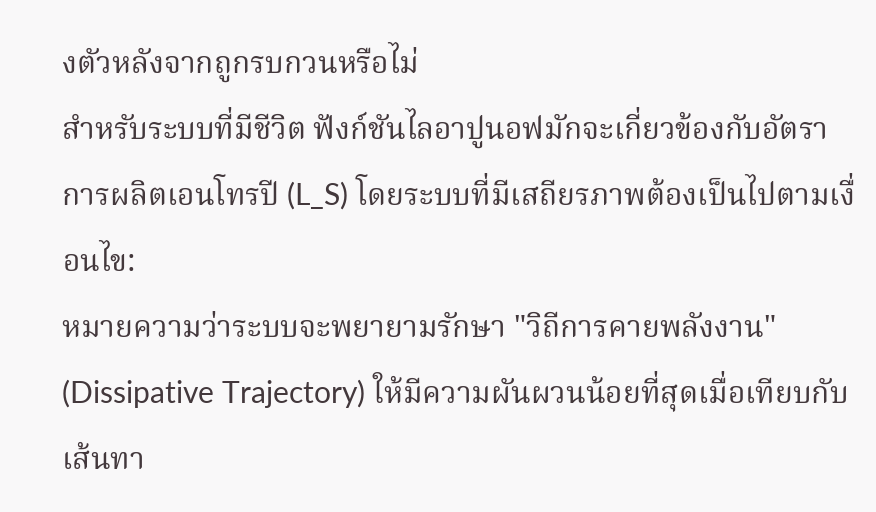งตัวหลังจากถูกรบกวนหรือไม่
สำหรับระบบที่มีชีวิต ฟังก์ชันไลอาปูนอฟมักจะเกี่ยวข้องกับอัตราการผลิตเอนโทรปี (L_S) โดยระบบที่มีเสถียรภาพต้องเป็นไปตามเงื่อนไข:
หมายความว่าระบบจะพยายามรักษา "วิถีการคายพลังงาน" (Dissipative Trajectory) ให้มีความผันผวนน้อยที่สุดเมื่อเทียบกับเส้นทา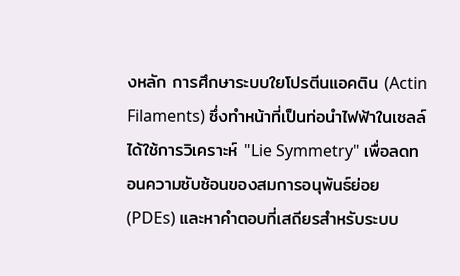งหลัก การศึกษาระบบใยโปรตีนแอคติน (Actin Filaments) ซึ่งทำหน้าที่เป็นท่อนำไฟฟ้าในเซลล์ ได้ใช้การวิเคราะห์ "Lie Symmetry" เพื่อลดทอนความซับซ้อนของสมการอนุพันธ์ย่อย (PDEs) และหาคำตอบที่เสถียรสำหรับระบบ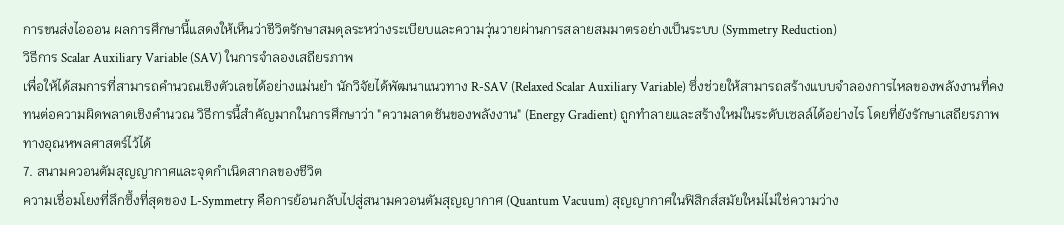การขนส่งไอออน ผลการศึกษานี้แสดงให้เห็นว่าชีวิตรักษาสมดุลระหว่างระเบียบและความวุ่นวายผ่านการสลายสมมาตรอย่างเป็นระบบ (Symmetry Reduction)
วิธีการ Scalar Auxiliary Variable (SAV) ในการจำลองเสถียรภาพ
เพื่อให้ได้สมการที่สามารถคำนวณเชิงตัวเลขได้อย่างแม่นยำ นักวิจัยได้พัฒนาแนวทาง R-SAV (Relaxed Scalar Auxiliary Variable) ซึ่งช่วยให้สามารถสร้างแบบจำลองการไหลของพลังงานที่คงทนต่อความผิดพลาดเชิงคำนวณ วิธีการนี้สำคัญมากในการศึกษาว่า "ความลาดชันของพลังงาน" (Energy Gradient) ถูกทำลายและสร้างใหม่ในระดับเซลล์ได้อย่างไร โดยที่ยังรักษาเสถียรภาพทางอุณหพลศาสตร์ไว้ได้
7. สนามควอนตัมสุญญากาศและจุดกำเนิดสากลของชีวิต
ความเชื่อมโยงที่ลึกซึ้งที่สุดของ L-Symmetry คือการย้อนกลับไปสู่สนามควอนตัมสุญญากาศ (Quantum Vacuum) สุญญากาศในฟิสิกส์สมัยใหม่ไม่ใช่ความว่าง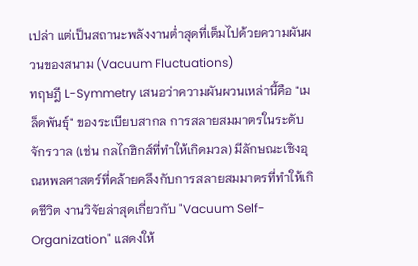เปล่า แต่เป็นสถานะพลังงานต่ำสุดที่เต็มไปด้วยความผันผวนของสนาม (Vacuum Fluctuations)
ทฤษฎี L-Symmetry เสนอว่าความผันผวนเหล่านี้คือ "เมล็ดพันธุ์" ของระเบียบสากล การสลายสมมาตรในระดับจักรวาล (เช่น กลไกฮิกส์ที่ทำให้เกิดมวล) มีลักษณะเชิงอุณหพลศาสตร์ที่คล้ายคลึงกับการสลายสมมาตรที่ทำให้เกิดชีวิต งานวิจัยล่าสุดเกี่ยวกับ "Vacuum Self-Organization" แสดงให้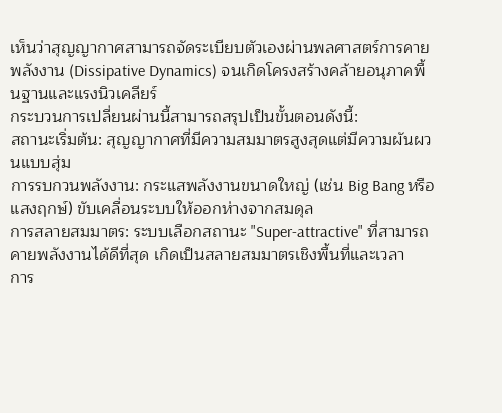เห็นว่าสุญญากาศสามารถจัดระเบียบตัวเองผ่านพลศาสตร์การคายพลังงาน (Dissipative Dynamics) จนเกิดโครงสร้างคล้ายอนุภาคพื้นฐานและแรงนิวเคลียร์
กระบวนการเปลี่ยนผ่านนี้สามารถสรุปเป็นขั้นตอนดังนี้:
สถานะเริ่มต้น: สุญญากาศที่มีความสมมาตรสูงสุดแต่มีความผันผวนแบบสุ่ม
การรบกวนพลังงาน: กระแสพลังงานขนาดใหญ่ (เช่น Big Bang หรือแสงฤกษ์) ขับเคลื่อนระบบให้ออกห่างจากสมดุล
การสลายสมมาตร: ระบบเลือกสถานะ "Super-attractive" ที่สามารถคายพลังงานได้ดีที่สุด เกิดเป็นสลายสมมาตรเชิงพื้นที่และเวลา
การ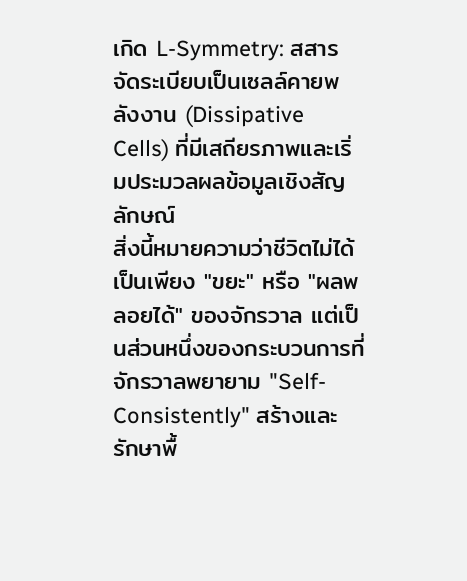เกิด L-Symmetry: สสารจัดระเบียบเป็นเซลล์คายพลังงาน (Dissipative Cells) ที่มีเสถียรภาพและเริ่มประมวลผลข้อมูลเชิงสัญลักษณ์
สิ่งนี้หมายความว่าชีวิตไม่ได้เป็นเพียง "ขยะ" หรือ "ผลพลอยได้" ของจักรวาล แต่เป็นส่วนหนึ่งของกระบวนการที่จักรวาลพยายาม "Self-Consistently" สร้างและรักษาพื้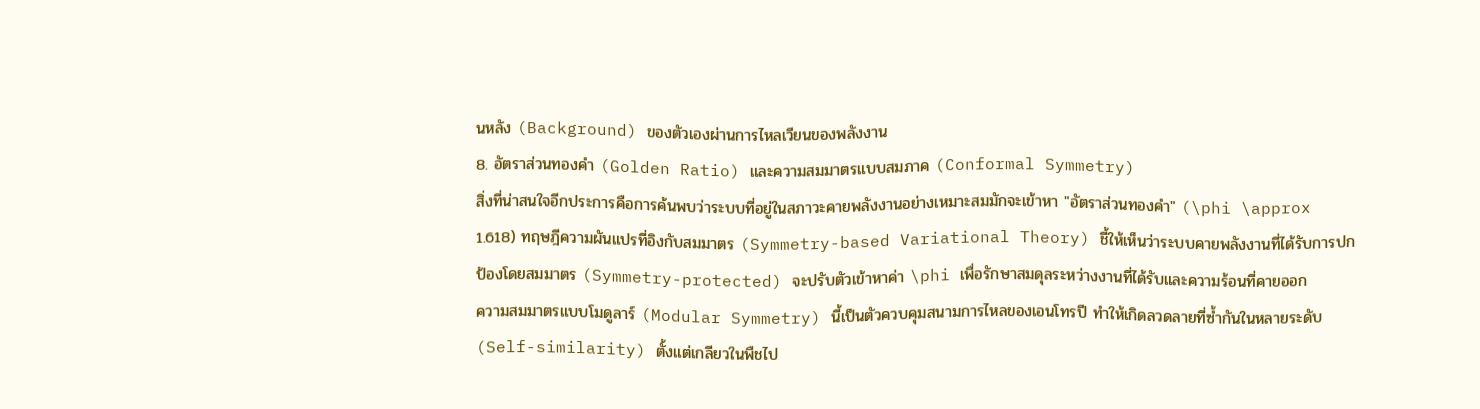นหลัง (Background) ของตัวเองผ่านการไหลเวียนของพลังงาน
8. อัตราส่วนทองคำ (Golden Ratio) และความสมมาตรแบบสมภาค (Conformal Symmetry)
สิ่งที่น่าสนใจอีกประการคือการค้นพบว่าระบบที่อยู่ในสภาวะคายพลังงานอย่างเหมาะสมมักจะเข้าหา "อัตราส่วนทองคำ" (\phi \approx 1.618) ทฤษฎีความผันแปรที่อิงกับสมมาตร (Symmetry-based Variational Theory) ชี้ให้เห็นว่าระบบคายพลังงานที่ได้รับการปกป้องโดยสมมาตร (Symmetry-protected) จะปรับตัวเข้าหาค่า \phi เพื่อรักษาสมดุลระหว่างงานที่ได้รับและความร้อนที่คายออก
ความสมมาตรแบบโมดูลาร์ (Modular Symmetry) นี้เป็นตัวควบคุมสนามการไหลของเอนโทรปี ทำให้เกิดลวดลายที่ซ้ำกันในหลายระดับ (Self-similarity) ตั้งแต่เกลียวในพืชไป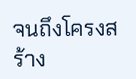จนถึงโครงสร้าง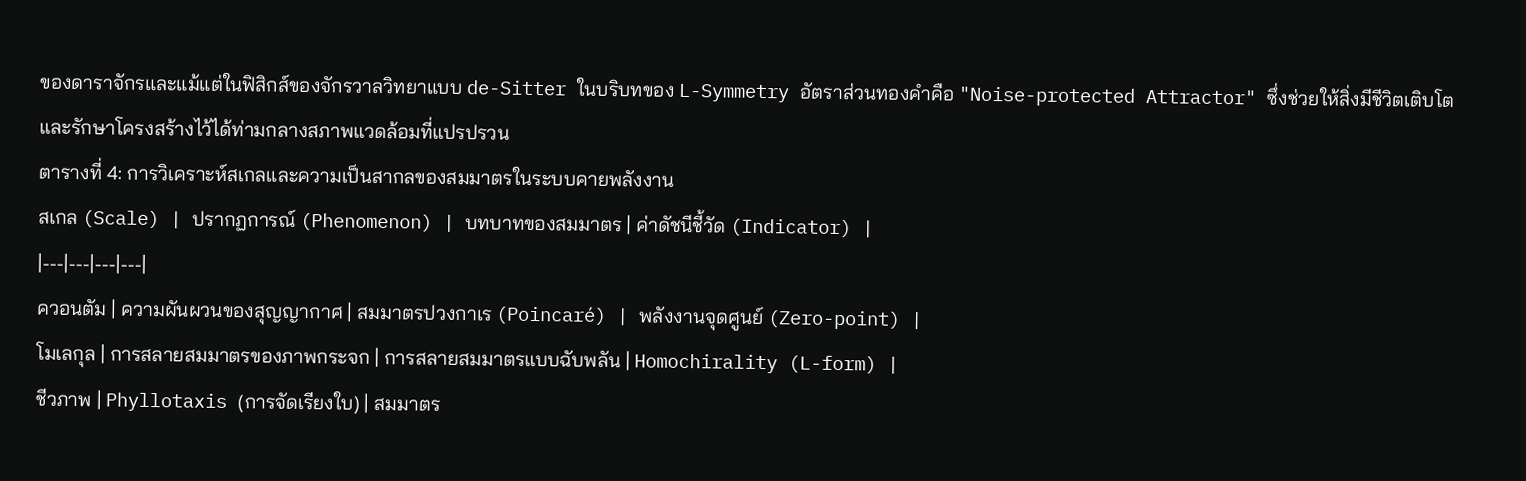ของดาราจักรและแม้แต่ในฟิสิกส์ของจักรวาลวิทยาแบบ de-Sitter ในบริบทของ L-Symmetry อัตราส่วนทองคำคือ "Noise-protected Attractor" ซึ่งช่วยให้สิ่งมีชีวิตเติบโตและรักษาโครงสร้างไว้ได้ท่ามกลางสภาพแวดล้อมที่แปรปรวน
ตารางที่ 4: การวิเคราะห์สเกลและความเป็นสากลของสมมาตรในระบบคายพลังงาน
สเกล (Scale) | ปรากฏการณ์ (Phenomenon) | บทบาทของสมมาตร | ค่าดัชนีชี้วัด (Indicator) |
|---|---|---|---|
ควอนตัม | ความผันผวนของสุญญากาศ | สมมาตรปวงกาเร (Poincaré) | พลังงานจุดศูนย์ (Zero-point) |
โมเลกุล | การสลายสมมาตรของภาพกระจก | การสลายสมมาตรแบบฉับพลัน | Homochirality (L-form) |
ชีวภาพ | Phyllotaxis (การจัดเรียงใบ) | สมมาตร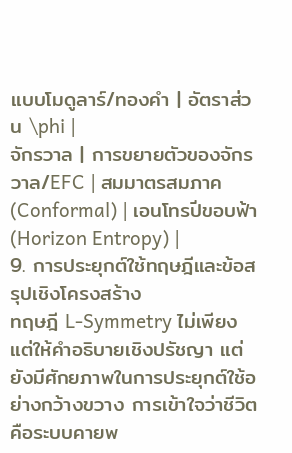แบบโมดูลาร์/ทองคำ | อัตราส่วน \phi |
จักรวาล | การขยายตัวของจักรวาล/EFC | สมมาตรสมภาค (Conformal) | เอนโทรปีขอบฟ้า (Horizon Entropy) |
9. การประยุกต์ใช้ทฤษฎีและข้อสรุปเชิงโครงสร้าง
ทฤษฎี L-Symmetry ไม่เพียงแต่ให้คำอธิบายเชิงปรัชญา แต่ยังมีศักยภาพในการประยุกต์ใช้อย่างกว้างขวาง การเข้าใจว่าชีวิตคือระบบคายพ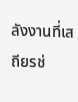ลังงานที่เสถียรช่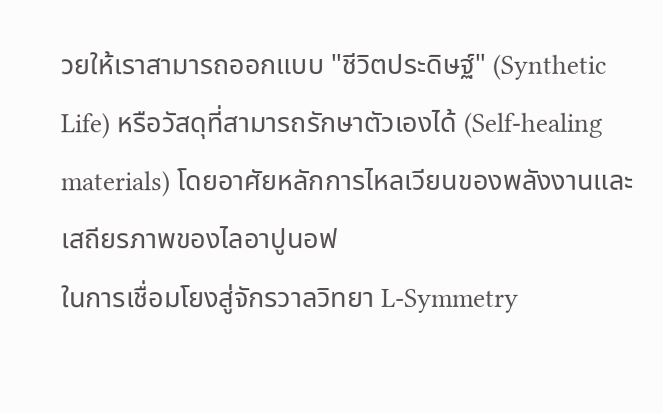วยให้เราสามารถออกแบบ "ชีวิตประดิษฐ์" (Synthetic Life) หรือวัสดุที่สามารถรักษาตัวเองได้ (Self-healing materials) โดยอาศัยหลักการไหลเวียนของพลังงานและเสถียรภาพของไลอาปูนอฟ
ในการเชื่อมโยงสู่จักรวาลวิทยา L-Symmetry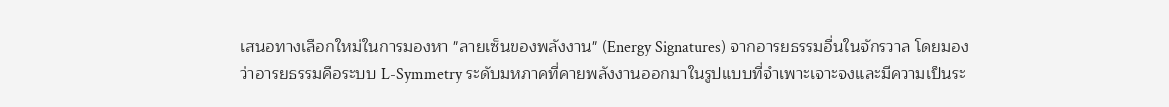เสนอทางเลือกใหม่ในการมองหา "ลายเซ็นของพลังงาน" (Energy Signatures) จากอารยธรรมอื่นในจักรวาล โดยมองว่าอารยธรรมคือระบบ L-Symmetry ระดับมหภาคที่คายพลังงานออกมาในรูปแบบที่จำเพาะเจาะจงและมีความเป็นระ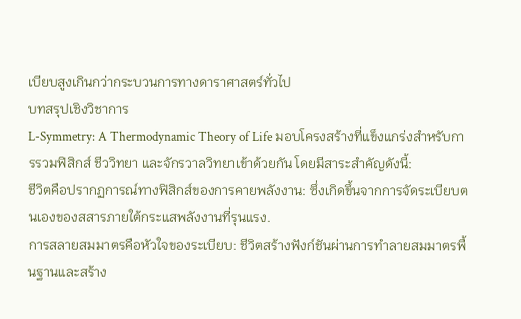เบียบสูงเกินกว่ากระบวนการทางดาราศาสตร์ทั่วไป
บทสรุปเชิงวิชาการ
L-Symmetry: A Thermodynamic Theory of Life มอบโครงสร้างที่แข็งแกร่งสำหรับการรวมฟิสิกส์ ชีววิทยา และจักรวาลวิทยาเข้าด้วยกัน โดยมีสาระสำคัญดังนี้:
ชีวิตคือปรากฏการณ์ทางฟิสิกส์ของการคายพลังงาน: ซึ่งเกิดขึ้นจากการจัดระเบียบตนเองของสสารภายใต้กระแสพลังงานที่รุนแรง.
การสลายสมมาตรคือหัวใจของระเบียบ: ชีวิตสร้างฟังก์ชันผ่านการทำลายสมมาตรพื้นฐานและสร้าง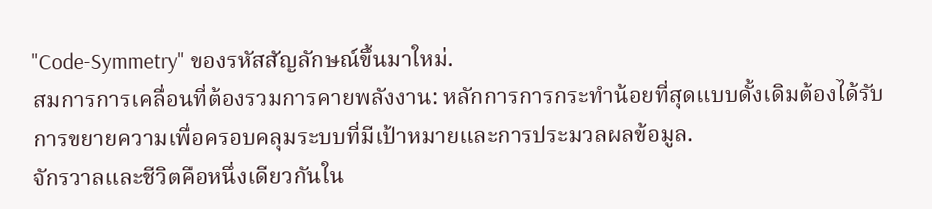"Code-Symmetry" ของรหัสสัญลักษณ์ขึ้นมาใหม่.
สมการการเคลื่อนที่ต้องรวมการคายพลังงาน: หลักการการกระทำน้อยที่สุดแบบดั้งเดิมต้องได้รับการขยายความเพื่อครอบคลุมระบบที่มีเป้าหมายและการประมวลผลข้อมูล.
จักรวาลและชีวิตคือหนึ่งเดียวกันใน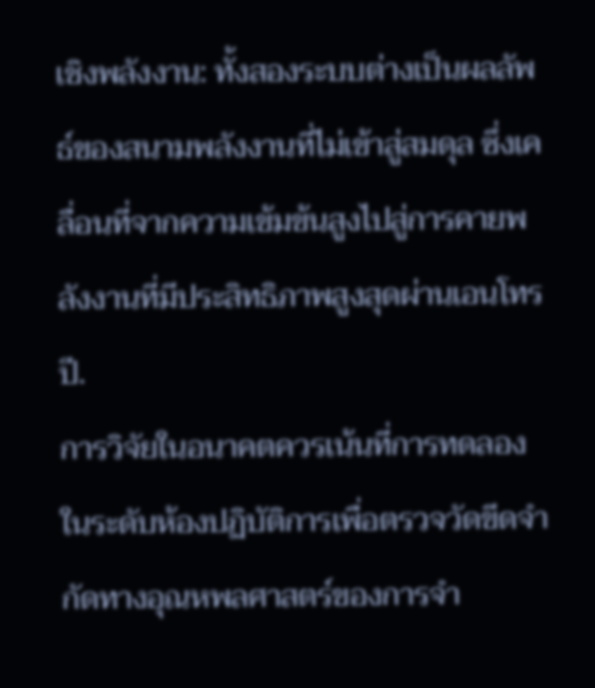เชิงพลังงาน: ทั้งสองระบบต่างเป็นผลลัพธ์ของสนามพลังงานที่ไม่เข้าสู่สมดุล ซึ่งเคลื่อนที่จากความเข้มข้นสูงไปสู่การคายพลังงานที่มีประสิทธิภาพสูงสุดผ่านเอนโทรปี.
การวิจัยในอนาคตควรเน้นที่การทดลองในระดับห้องปฏิบัติการเพื่อตรวจวัดขีดจำกัดทางอุณหพลศาสตร์ของการจำ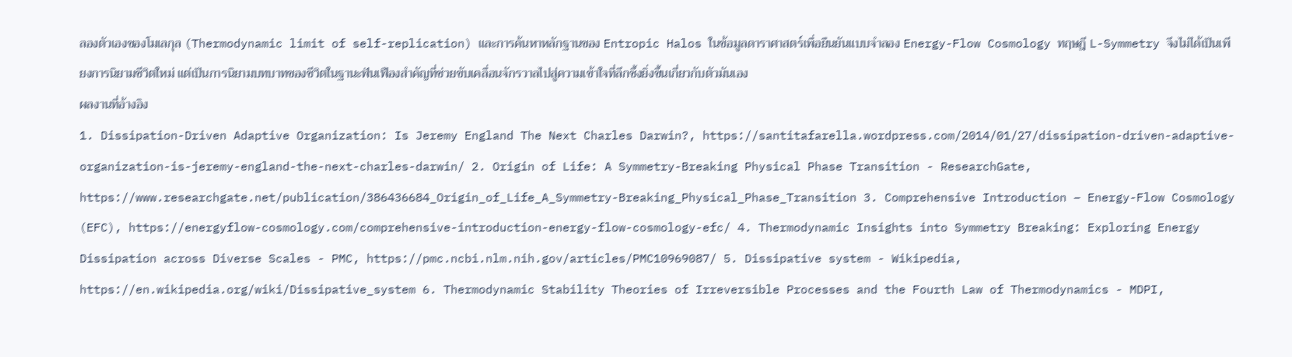ลองตัวเองของโมเลกุล (Thermodynamic limit of self-replication) และการค้นหาหลักฐานของ Entropic Halos ในข้อมูลดาราศาสตร์เพื่อยืนยันแบบจำลอง Energy-Flow Cosmology ทฤษฎี L-Symmetry จึงไม่ได้เป็นเพียงการนิยามชีวิตใหม่ แต่เป็นการนิยามบทบาทของชีวิตในฐานะฟันเฟืองสำคัญที่ช่วยขับเคลื่อนจักรวาลไปสู่ความเข้าใจที่ลึกซึ้งยิ่งขึ้นเกี่ยวกับตัวมันเอง
ผลงานที่อ้างอิง
1. Dissipation-Driven Adaptive Organization: Is Jeremy England The Next Charles Darwin?, https://santitafarella.wordpress.com/2014/01/27/dissipation-driven-adaptive-organization-is-jeremy-england-the-next-charles-darwin/ 2. Origin of Life: A Symmetry-Breaking Physical Phase Transition - ResearchGate, https://www.researchgate.net/publication/386436684_Origin_of_Life_A_Symmetry-Breaking_Physical_Phase_Transition 3. Comprehensive Introduction – Energy-Flow Cosmology (EFC), https://energyflow-cosmology.com/comprehensive-introduction-energy-flow-cosmology-efc/ 4. Thermodynamic Insights into Symmetry Breaking: Exploring Energy Dissipation across Diverse Scales - PMC, https://pmc.ncbi.nlm.nih.gov/articles/PMC10969087/ 5. Dissipative system - Wikipedia, https://en.wikipedia.org/wiki/Dissipative_system 6. Thermodynamic Stability Theories of Irreversible Processes and the Fourth Law of Thermodynamics - MDPI,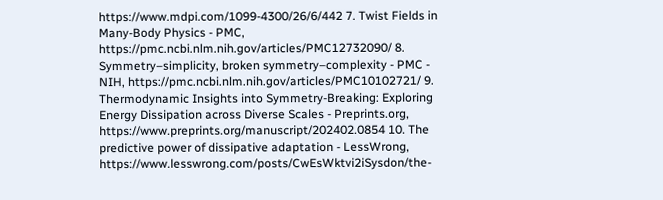https://www.mdpi.com/1099-4300/26/6/442 7. Twist Fields in Many-Body Physics - PMC, https://pmc.ncbi.nlm.nih.gov/articles/PMC12732090/ 8. Symmetry–simplicity, broken symmetry–complexity - PMC - NIH, https://pmc.ncbi.nlm.nih.gov/articles/PMC10102721/ 9. Thermodynamic Insights into Symmetry-Breaking: Exploring Energy Dissipation across Diverse Scales - Preprints.org, https://www.preprints.org/manuscript/202402.0854 10. The predictive power of dissipative adaptation - LessWrong, https://www.lesswrong.com/posts/CwEsWktvi2iSysdon/the-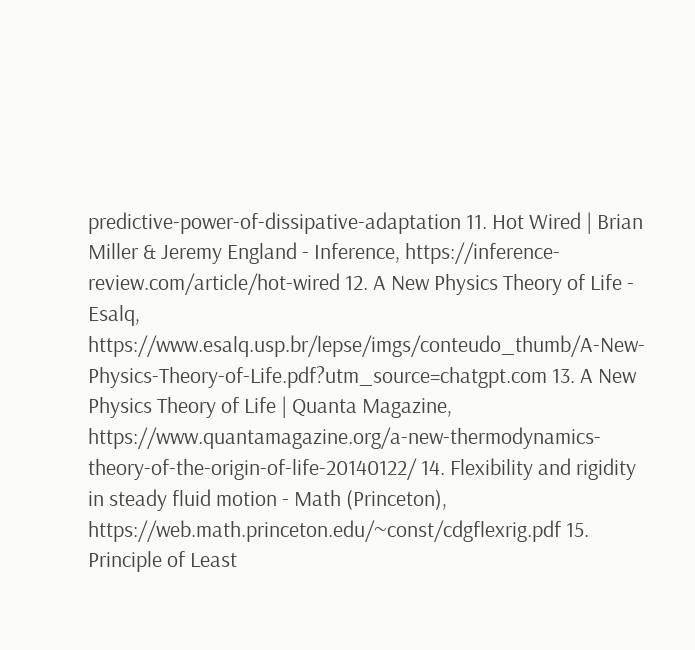predictive-power-of-dissipative-adaptation 11. Hot Wired | Brian Miller & Jeremy England - Inference, https://inference-review.com/article/hot-wired 12. A New Physics Theory of Life - Esalq, https://www.esalq.usp.br/lepse/imgs/conteudo_thumb/A-New-Physics-Theory-of-Life.pdf?utm_source=chatgpt.com 13. A New Physics Theory of Life | Quanta Magazine, https://www.quantamagazine.org/a-new-thermodynamics-theory-of-the-origin-of-life-20140122/ 14. Flexibility and rigidity in steady fluid motion - Math (Princeton), https://web.math.princeton.edu/~const/cdgflexrig.pdf 15. Principle of Least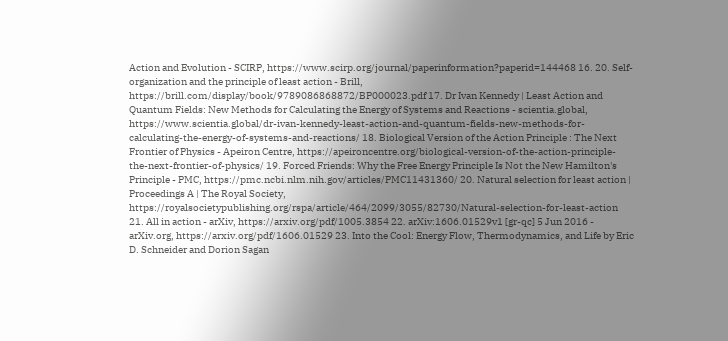Action and Evolution - SCIRP, https://www.scirp.org/journal/paperinformation?paperid=144468 16. 20. Self-organization and the principle of least action - Brill, https://brill.com/display/book/9789086868872/BP000023.pdf 17. Dr Ivan Kennedy | Least Action and Quantum Fields: New Methods for Calculating the Energy of Systems and Reactions - scientia.global, https://www.scientia.global/dr-ivan-kennedy-least-action-and-quantum-fields-new-methods-for-calculating-the-energy-of-systems-and-reactions/ 18. Biological Version of the Action Principle : The Next Frontier of Physics - Apeiron Centre, https://apeironcentre.org/biological-version-of-the-action-principle-the-next-frontier-of-physics/ 19. Forced Friends: Why the Free Energy Principle Is Not the New Hamilton's Principle - PMC, https://pmc.ncbi.nlm.nih.gov/articles/PMC11431360/ 20. Natural selection for least action | Proceedings A | The Royal Society, https://royalsocietypublishing.org/rspa/article/464/2099/3055/82730/Natural-selection-for-least-action 21. All in action - arXiv, https://arxiv.org/pdf/1005.3854 22. arXiv:1606.01529v1 [gr-qc] 5 Jun 2016 - arXiv.org, https://arxiv.org/pdf/1606.01529 23. Into the Cool: Energy Flow, Thermodynamics, and Life by Eric D. Schneider and Dorion Sagan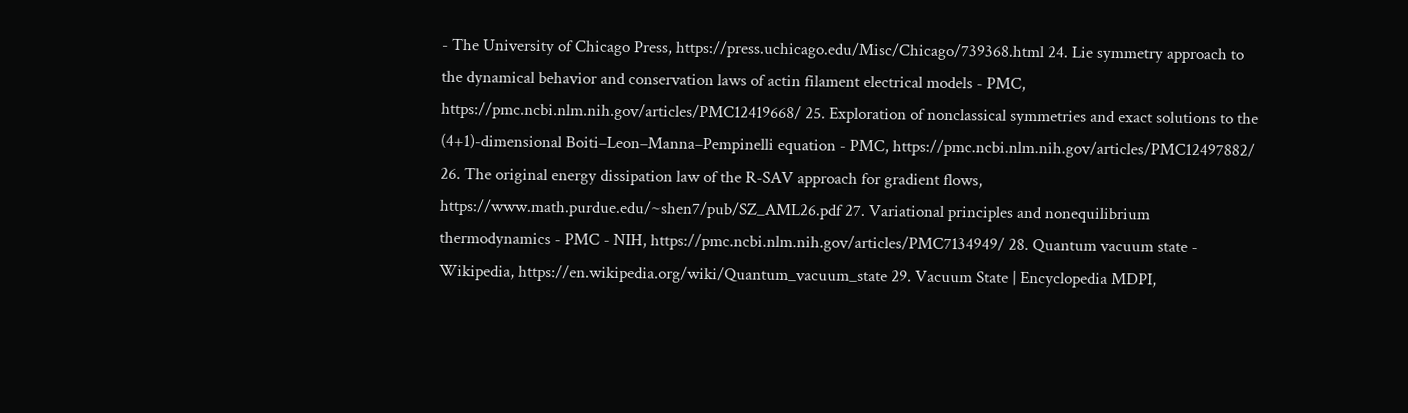- The University of Chicago Press, https://press.uchicago.edu/Misc/Chicago/739368.html 24. Lie symmetry approach to the dynamical behavior and conservation laws of actin filament electrical models - PMC, https://pmc.ncbi.nlm.nih.gov/articles/PMC12419668/ 25. Exploration of nonclassical symmetries and exact solutions to the (4+1)-dimensional Boiti–Leon–Manna–Pempinelli equation - PMC, https://pmc.ncbi.nlm.nih.gov/articles/PMC12497882/ 26. The original energy dissipation law of the R-SAV approach for gradient flows, https://www.math.purdue.edu/~shen7/pub/SZ_AML26.pdf 27. Variational principles and nonequilibrium thermodynamics - PMC - NIH, https://pmc.ncbi.nlm.nih.gov/articles/PMC7134949/ 28. Quantum vacuum state - Wikipedia, https://en.wikipedia.org/wiki/Quantum_vacuum_state 29. Vacuum State | Encyclopedia MDPI,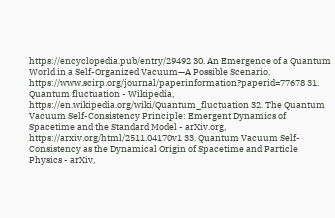https://encyclopedia.pub/entry/29492 30. An Emergence of a Quantum World in a Self-Organized Vacuum—A Possible Scenario, https://www.scirp.org/journal/paperinformation?paperid=77678 31. Quantum fluctuation - Wikipedia, https://en.wikipedia.org/wiki/Quantum_fluctuation 32. The Quantum Vacuum Self-Consistency Principle: Emergent Dynamics of Spacetime and the Standard Model - arXiv.org, https://arxiv.org/html/2511.04170v1 33. Quantum Vacuum Self-Consistency as the Dynamical Origin of Spacetime and Particle Physics - arXiv,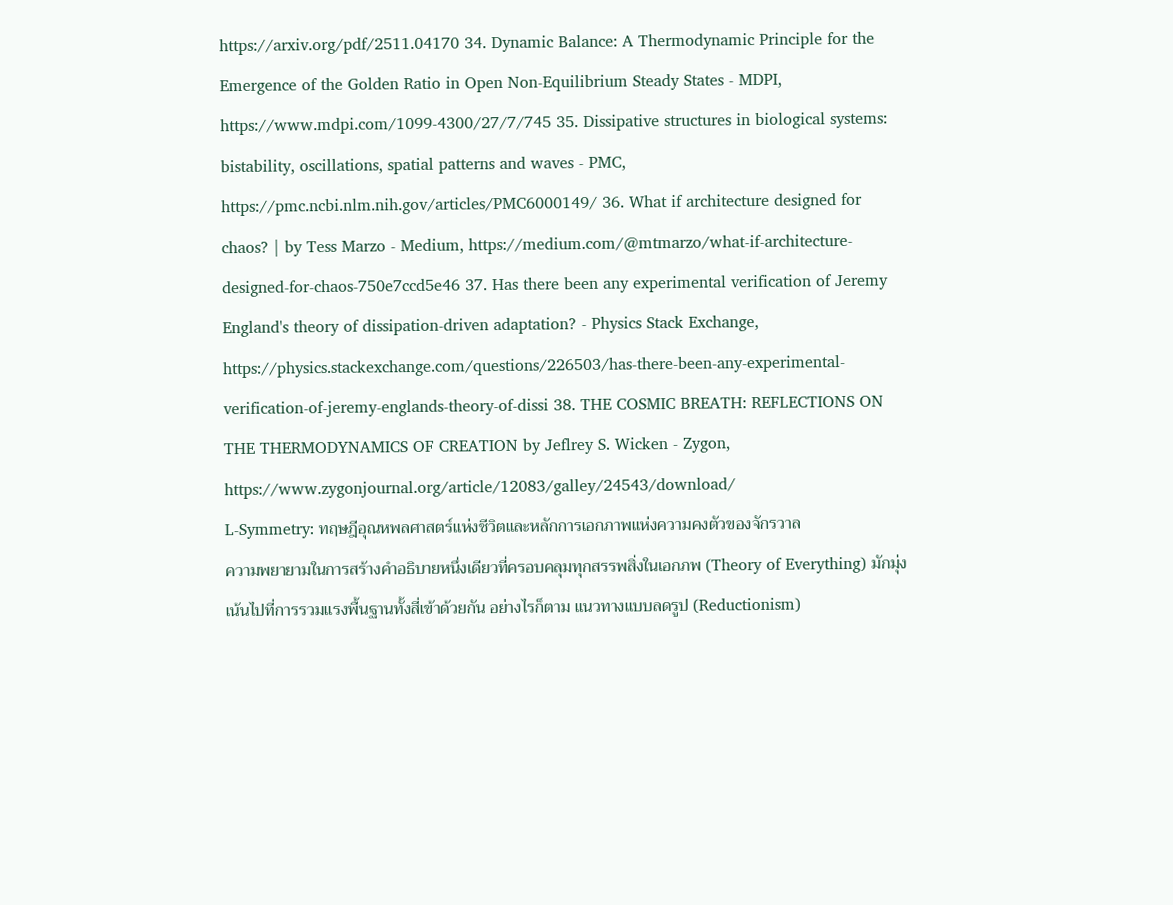https://arxiv.org/pdf/2511.04170 34. Dynamic Balance: A Thermodynamic Principle for the Emergence of the Golden Ratio in Open Non-Equilibrium Steady States - MDPI, https://www.mdpi.com/1099-4300/27/7/745 35. Dissipative structures in biological systems: bistability, oscillations, spatial patterns and waves - PMC, https://pmc.ncbi.nlm.nih.gov/articles/PMC6000149/ 36. What if architecture designed for chaos? | by Tess Marzo - Medium, https://medium.com/@mtmarzo/what-if-architecture-designed-for-chaos-750e7ccd5e46 37. Has there been any experimental verification of Jeremy England's theory of dissipation-driven adaptation? - Physics Stack Exchange, https://physics.stackexchange.com/questions/226503/has-there-been-any-experimental-verification-of-jeremy-englands-theory-of-dissi 38. THE COSMIC BREATH: REFLECTIONS ON THE THERMODYNAMICS OF CREATION by Jeflrey S. Wicken - Zygon, https://www.zygonjournal.org/article/12083/galley/24543/download/
L-Symmetry: ทฤษฎีอุณหพลศาสตร์แห่งชีวิตและหลักการเอกภาพแห่งความคงตัวของจักรวาล
ความพยายามในการสร้างคำอธิบายหนึ่งเดียวที่ครอบคลุมทุกสรรพสิ่งในเอกภพ (Theory of Everything) มักมุ่งเน้นไปที่การรวมแรงพื้นฐานทั้งสี่เข้าด้วยกัน อย่างไรก็ตาม แนวทางแบบลดรูป (Reductionism)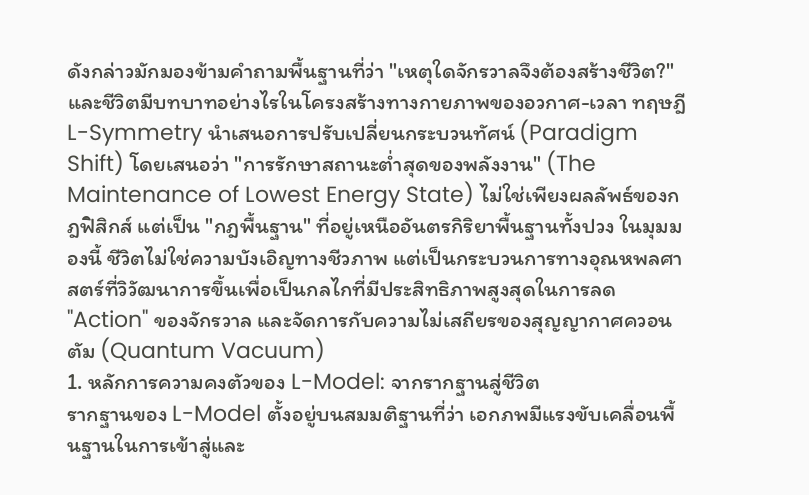ดังกล่าวมักมองข้ามคำถามพื้นฐานที่ว่า "เหตุใดจักรวาลจึงต้องสร้างชีวิต?" และชีวิตมีบทบาทอย่างไรในโครงสร้างทางกายภาพของอวกาศ-เวลา ทฤษฎี L-Symmetry นำเสนอการปรับเปลี่ยนกระบวนทัศน์ (Paradigm Shift) โดยเสนอว่า "การรักษาสถานะต่ำสุดของพลังงาน" (The Maintenance of Lowest Energy State) ไม่ใช่เพียงผลลัพธ์ของกฎฟิสิกส์ แต่เป็น "กฎพื้นฐาน" ที่อยู่เหนืออันตรกิริยาพื้นฐานทั้งปวง ในมุมมองนี้ ชีวิตไม่ใช่ความบังเอิญทางชีวภาพ แต่เป็นกระบวนการทางอุณหพลศาสตร์ที่วิวัฒนาการขึ้นเพื่อเป็นกลไกที่มีประสิทธิภาพสูงสุดในการลด "Action" ของจักรวาล และจัดการกับความไม่เสถียรของสุญญากาศควอนตัม (Quantum Vacuum)
1. หลักการความคงตัวของ L-Model: จากรากฐานสู่ชีวิต
รากฐานของ L-Model ตั้งอยู่บนสมมติฐานที่ว่า เอกภพมีแรงขับเคลื่อนพื้นฐานในการเข้าสู่และ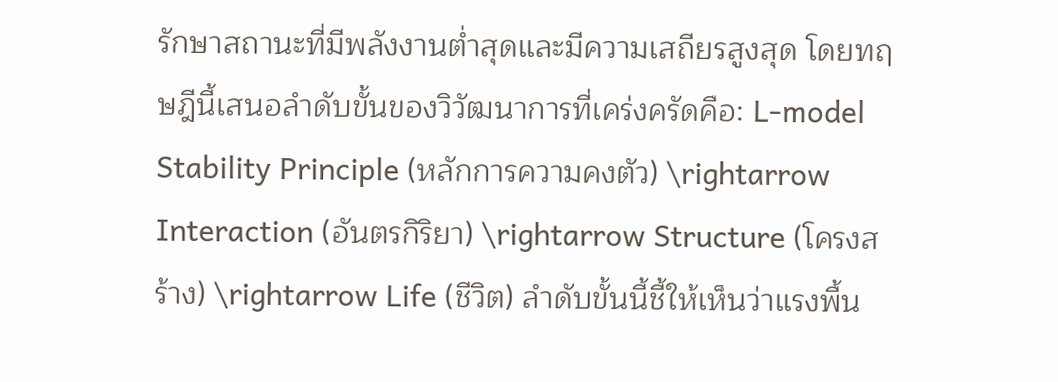รักษาสถานะที่มีพลังงานต่ำสุดและมีความเสถียรสูงสุด โดยทฤษฎีนี้เสนอลำดับขั้นของวิวัฒนาการที่เคร่งครัดคือ: L-model Stability Principle (หลักการความคงตัว) \rightarrow Interaction (อันตรกิริยา) \rightarrow Structure (โครงสร้าง) \rightarrow Life (ชีวิต) ลำดับขั้นนี้ชี้ให้เห็นว่าแรงพื้น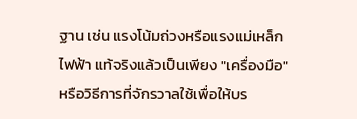ฐาน เช่น แรงโน้มถ่วงหรือแรงแม่เหล็กไฟฟ้า แท้จริงแล้วเป็นเพียง "เครื่องมือ" หรือวิธีการที่จักรวาลใช้เพื่อให้บร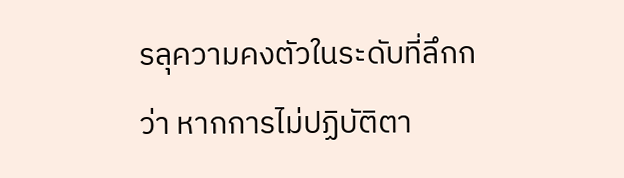รลุความคงตัวในระดับที่ลึกกว่า หากการไม่ปฏิบัติตา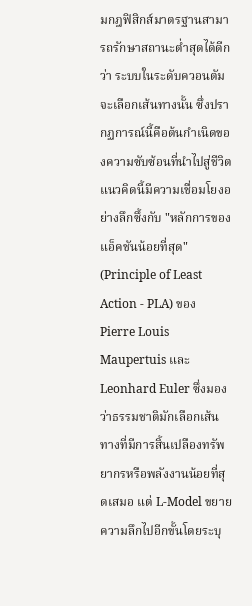มกฎฟิสิกส์มาตรฐานสามารถรักษาสถานะต่ำสุดได้ดีกว่า ระบบในระดับควอนตัมจะเลือกเส้นทางนั้น ซึ่งปรากฏการณ์นี้คือต้นกำเนิดของความซับซ้อนที่นำไปสู่ชีวิต
แนวคิดนี้มีความเชื่อมโยงอย่างลึกซึ้งกับ "หลักการของแอ็คชันน้อยที่สุด" (Principle of Least Action - PLA) ของ Pierre Louis Maupertuis และ Leonhard Euler ซึ่งมองว่าธรรมชาติมักเลือกเส้นทางที่มีการสิ้นเปลืองทรัพยากรหรือพลังงานน้อยที่สุดเสมอ แต่ L-Model ขยายความลึกไปอีกขั้นโดยระบุ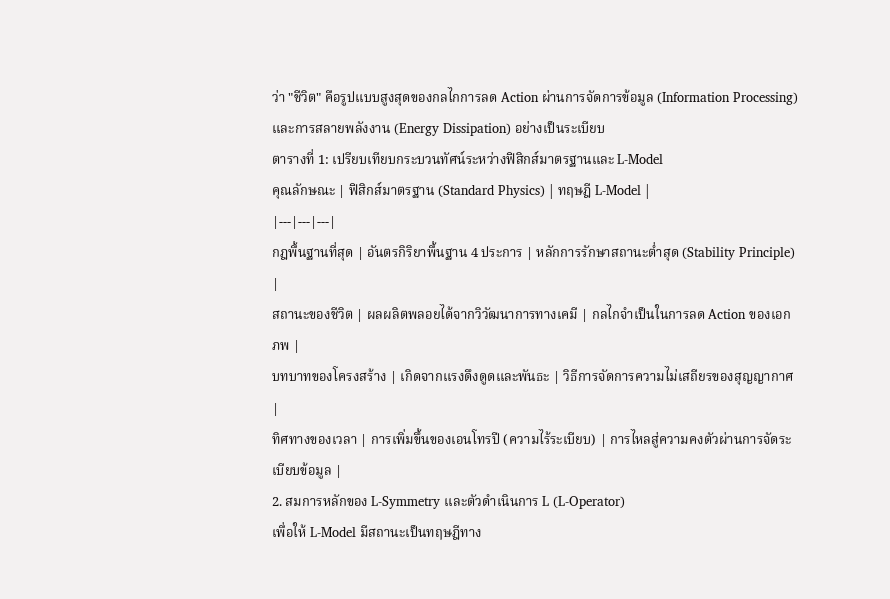ว่า "ชีวิต" คือรูปแบบสูงสุดของกลไกการลด Action ผ่านการจัดการข้อมูล (Information Processing) และการสลายพลังงาน (Energy Dissipation) อย่างเป็นระเบียบ
ตารางที่ 1: เปรียบเทียบกระบวนทัศน์ระหว่างฟิสิกส์มาตรฐานและ L-Model
คุณลักษณะ | ฟิสิกส์มาตรฐาน (Standard Physics) | ทฤษฎี L-Model |
|---|---|---|
กฎพื้นฐานที่สุด | อันตรกิริยาพื้นฐาน 4 ประการ | หลักการรักษาสถานะต่ำสุด (Stability Principle) |
สถานะของชีวิต | ผลผลิตพลอยได้จากวิวัฒนาการทางเคมี | กลไกจำเป็นในการลด Action ของเอกภพ |
บทบาทของโครงสร้าง | เกิดจากแรงดึงดูดและพันธะ | วิธีการจัดการความไม่เสถียรของสุญญากาศ |
ทิศทางของเวลา | การเพิ่มขึ้นของเอนโทรปี (ความไร้ระเบียบ) | การไหลสู่ความคงตัวผ่านการจัดระเบียบข้อมูล |
2. สมการหลักของ L-Symmetry และตัวดำเนินการ L (L-Operator)
เพื่อให้ L-Model มีสถานะเป็นทฤษฎีทาง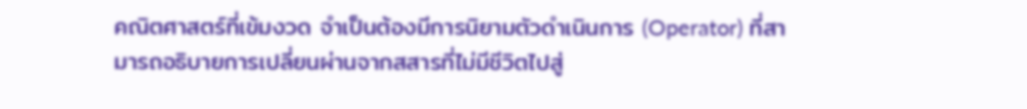คณิตศาสตร์ที่เข้มงวด จำเป็นต้องมีการนิยามตัวดำเนินการ (Operator) ที่สามารถอธิบายการเปลี่ยนผ่านจากสสารที่ไม่มีชีวิตไปสู่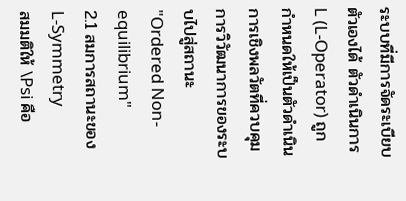ระบบที่มีการจัดระเบียบตัวเองได้ ตัวดำเนินการ L (L-Operator) ถูกกำหนดให้เป็นตัวดำเนินการเชิงพลวัตที่ควบคุมการวิวัฒนาการของระบบไปสู่สถานะ "Ordered Non-equilibrium"
2.1 สมการสถานะของ L-Symmetry
สมมติให้ \Psi คือ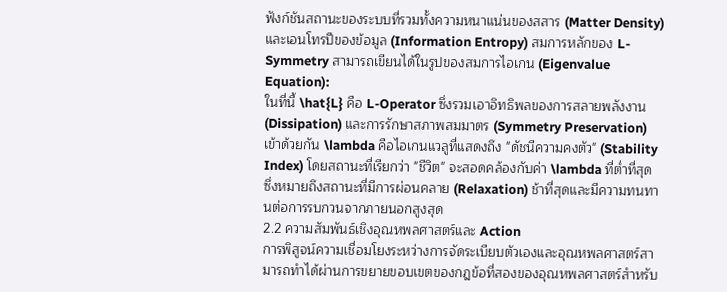ฟังก์ชันสถานะของระบบที่รวมทั้งความหนาแน่นของสสาร (Matter Density) และเอนโทรปีของข้อมูล (Information Entropy) สมการหลักของ L-Symmetry สามารถเขียนได้ในรูปของสมการไอเกน (Eigenvalue Equation):
ในที่นี้ \hat{L} คือ L-Operator ซึ่งรวมเอาอิทธิพลของการสลายพลังงาน (Dissipation) และการรักษาสภาพสมมาตร (Symmetry Preservation) เข้าด้วยกัน \lambda คือไอเกนแวลูที่แสดงถึง "ดัชนีความคงตัว" (Stability Index) โดยสถานะที่เรียกว่า "ชีวิต" จะสอดคล้องกับค่า \lambda ที่ต่ำที่สุด ซึ่งหมายถึงสถานะที่มีการผ่อนคลาย (Relaxation) ช้าที่สุดและมีความทนทานต่อการรบกวนจากภายนอกสูงสุด
2.2 ความสัมพันธ์เชิงอุณหพลศาสตร์และ Action
การพิสูจน์ความเชื่อมโยงระหว่างการจัดระเบียบตัวเองและอุณหพลศาสตร์สามารถทำได้ผ่านการขยายขอบเขตของกฎข้อที่สองของอุณหพลศาสตร์สำหรับ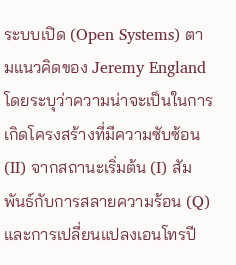ระบบเปิด (Open Systems) ตามแนวคิดของ Jeremy England โดยระบุว่าความน่าจะเป็นในการเกิดโครงสร้างที่มีความซับซ้อน (II) จากสถานะเริ่มต้น (I) สัมพันธ์กับการสลายความร้อน (Q) และการเปลี่ยนแปลงเอนโทรปี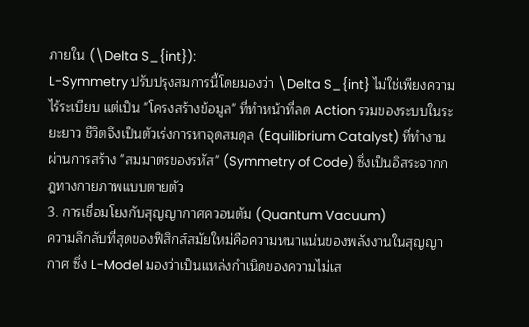ภายใน (\Delta S_{int}):
L-Symmetry ปรับปรุงสมการนี้โดยมองว่า \Delta S_{int} ไม่ใช่เพียงความไร้ระเบียบ แต่เป็น "โครงสร้างข้อมูล" ที่ทำหน้าที่ลด Action รวมของระบบในระยะยาว ชีวิตจึงเป็นตัวเร่งการหาจุดสมดุล (Equilibrium Catalyst) ที่ทำงานผ่านการสร้าง "สมมาตรของรหัส" (Symmetry of Code) ซึ่งเป็นอิสระจากกฎทางกายภาพแบบตายตัว
3. การเชื่อมโยงกับสุญญากาศควอนตัม (Quantum Vacuum)
ความลึกลับที่สุดของฟิสิกส์สมัยใหม่คือความหนาแน่นของพลังงานในสุญญากาศ ซึ่ง L-Model มองว่าเป็นแหล่งกำเนิดของความไม่เส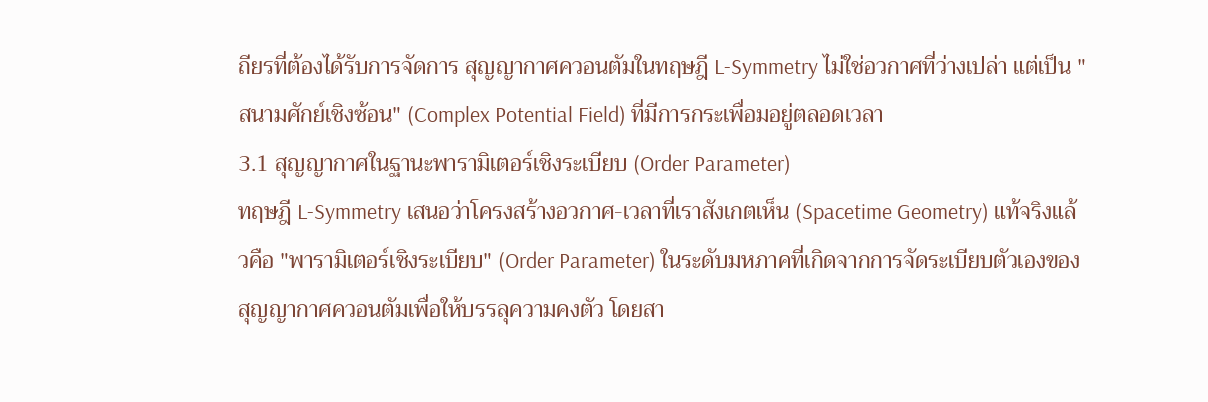ถียรที่ต้องได้รับการจัดการ สุญญากาศควอนตัมในทฤษฎี L-Symmetry ไม่ใช่อวกาศที่ว่างเปล่า แต่เป็น "สนามศักย์เชิงซ้อน" (Complex Potential Field) ที่มีการกระเพื่อมอยู่ตลอดเวลา
3.1 สุญญากาศในฐานะพารามิเตอร์เชิงระเบียบ (Order Parameter)
ทฤษฎี L-Symmetry เสนอว่าโครงสร้างอวกาศ-เวลาที่เราสังเกตเห็น (Spacetime Geometry) แท้จริงแล้วคือ "พารามิเตอร์เชิงระเบียบ" (Order Parameter) ในระดับมหภาคที่เกิดจากการจัดระเบียบตัวเองของสุญญากาศควอนตัมเพื่อให้บรรลุความคงตัว โดยสา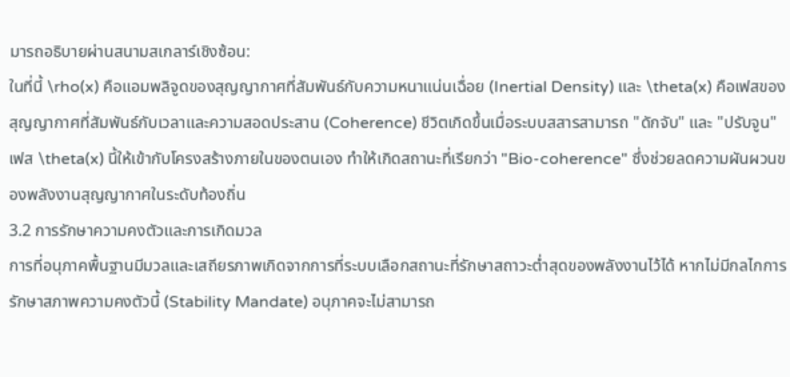มารถอธิบายผ่านสนามสเกลาร์เชิงซ้อน:
ในที่นี้ \rho(x) คือแอมพลิจูดของสุญญากาศที่สัมพันธ์กับความหนาแน่นเฉื่อย (Inertial Density) และ \theta(x) คือเฟสของสุญญากาศที่สัมพันธ์กับเวลาและความสอดประสาน (Coherence) ชีวิตเกิดขึ้นเมื่อระบบสสารสามารถ "ดักจับ" และ "ปรับจูน" เฟส \theta(x) นี้ให้เข้ากับโครงสร้างภายในของตนเอง ทำให้เกิดสถานะที่เรียกว่า "Bio-coherence" ซึ่งช่วยลดความผันผวนของพลังงานสุญญากาศในระดับท้องถิ่น
3.2 การรักษาความคงตัวและการเกิดมวล
การที่อนุภาคพื้นฐานมีมวลและเสถียรภาพเกิดจากการที่ระบบเลือกสถานะที่รักษาสถาวะต่ำสุดของพลังงานไว้ได้ หากไม่มีกลไกการรักษาสภาพความคงตัวนี้ (Stability Mandate) อนุภาคจะไม่สามารถ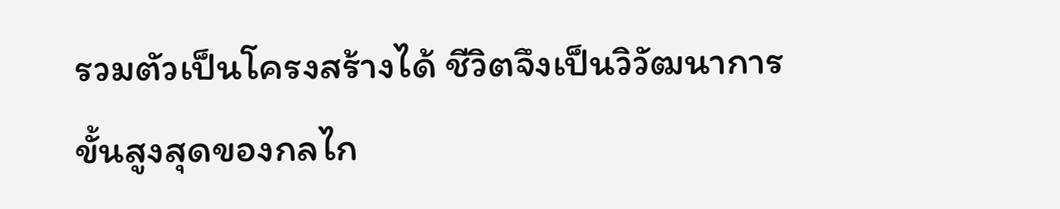รวมตัวเป็นโครงสร้างได้ ชีวิตจึงเป็นวิวัฒนาการขั้นสูงสุดของกลไก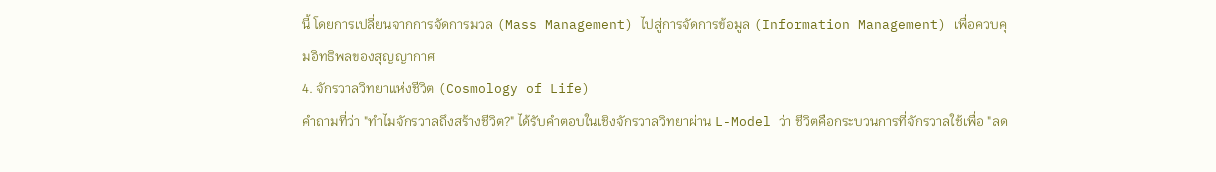นี้ โดยการเปลี่ยนจากการจัดการมวล (Mass Management) ไปสู่การจัดการข้อมูล (Information Management) เพื่อควบคุมอิทธิพลของสุญญากาศ
4. จักรวาลวิทยาแห่งชีวิต (Cosmology of Life)
คำถามที่ว่า "ทำไมจักรวาลถึงสร้างชีวิต?" ได้รับคำตอบในเชิงจักรวาลวิทยาผ่าน L-Model ว่า ชีวิตคือกระบวนการที่จักรวาลใช้เพื่อ "ลด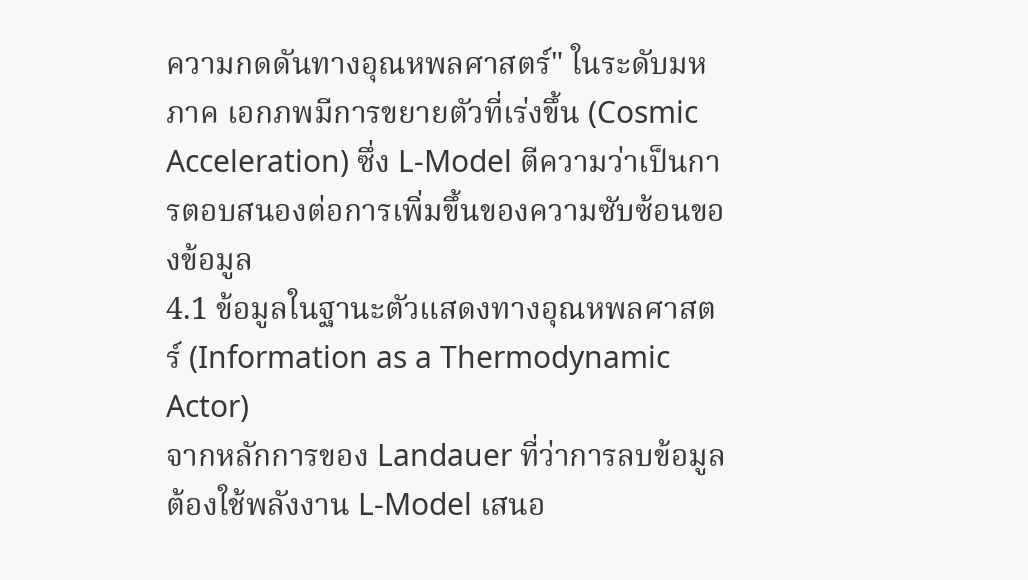ความกดดันทางอุณหพลศาสตร์" ในระดับมหภาค เอกภพมีการขยายตัวที่เร่งขึ้น (Cosmic Acceleration) ซึ่ง L-Model ตีความว่าเป็นการตอบสนองต่อการเพิ่มขึ้นของความซับซ้อนของข้อมูล
4.1 ข้อมูลในฐานะตัวแสดงทางอุณหพลศาสตร์ (Information as a Thermodynamic Actor)
จากหลักการของ Landauer ที่ว่าการลบข้อมูลต้องใช้พลังงาน L-Model เสนอ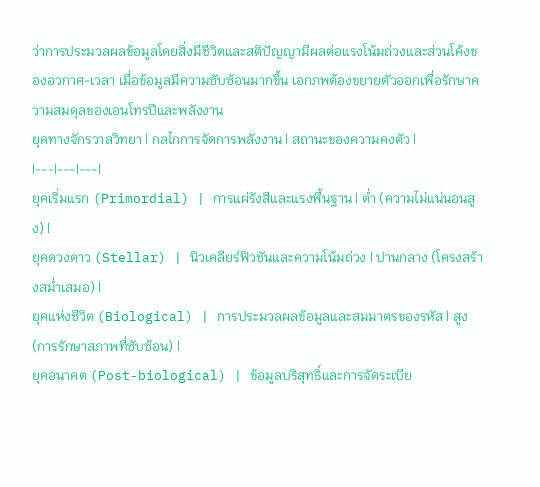ว่าการประมวลผลข้อมูลโดยสิ่งมีชีวิตและสติปัญญามีผลต่อแรงโน้มถ่วงและส่วนโค้งของอวกาศ-เวลา เมื่อข้อมูลมีความซับซ้อนมากขึ้น เอกภพต้องขยายตัวออกเพื่อรักษาความสมดุลของเอนโทรปีและพลังงาน
ยุคทางจักรวาลวิทยา | กลไกการจัดการพลังงาน | สถานะของความคงตัว |
|---|---|---|
ยุคเริ่มแรก (Primordial) | การแผ่รังสีและแรงพื้นฐาน | ต่ำ (ความไม่แน่นอนสูง) |
ยุคดวงดาว (Stellar) | นิวเคลียร์ฟิวชันและความโน้มถ่วง | ปานกลาง (โครงสร้างสม่ำเสมอ) |
ยุคแห่งชีวิต (Biological) | การประมวลผลข้อมูลและสมมาตรของรหัส | สูง (การรักษาสภาพที่ซับซ้อน) |
ยุคอนาคต (Post-biological) | ข้อมูลบริสุทธิ์และการจัดระเบีย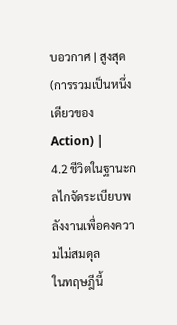บอวกาศ | สูงสุด (การรวมเป็นหนึ่งเดียวของ Action) |
4.2 ชีวิตในฐานะกลไกจัดระเบียบพลังงานเพื่อคงความไม่สมดุล
ในทฤษฎีนี้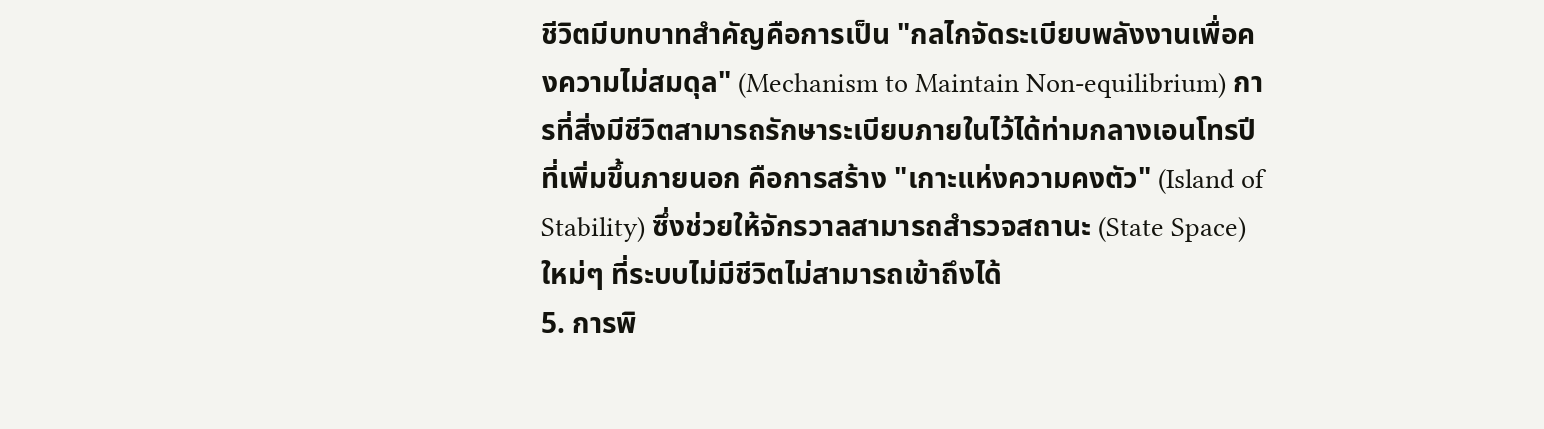ชีวิตมีบทบาทสำคัญคือการเป็น "กลไกจัดระเบียบพลังงานเพื่อคงความไม่สมดุล" (Mechanism to Maintain Non-equilibrium) การที่สิ่งมีชีวิตสามารถรักษาระเบียบภายในไว้ได้ท่ามกลางเอนโทรปีที่เพิ่มขึ้นภายนอก คือการสร้าง "เกาะแห่งความคงตัว" (Island of Stability) ซึ่งช่วยให้จักรวาลสามารถสำรวจสถานะ (State Space) ใหม่ๆ ที่ระบบไม่มีชีวิตไม่สามารถเข้าถึงได้
5. การพิ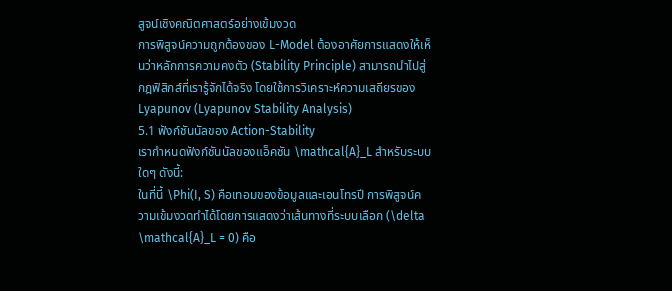สูจน์เชิงคณิตศาสตร์อย่างเข้มงวด
การพิสูจน์ความถูกต้องของ L-Model ต้องอาศัยการแสดงให้เห็นว่าหลักการความคงตัว (Stability Principle) สามารถนำไปสู่กฎฟิสิกส์ที่เรารู้จักได้จริง โดยใช้การวิเคราะห์ความเสถียรของ Lyapunov (Lyapunov Stability Analysis)
5.1 ฟังก์ชันนัลของ Action-Stability
เรากำหนดฟังก์ชันนัลของแอ็คชัน \mathcal{A}_L สำหรับระบบใดๆ ดังนี้:
ในที่นี้ \Phi(I, S) คือเทอมของข้อมูลและเอนโทรปี การพิสูจน์ความเข้มงวดทำได้โดยการแสดงว่าเส้นทางที่ระบบเลือก (\delta \mathcal{A}_L = 0) คือ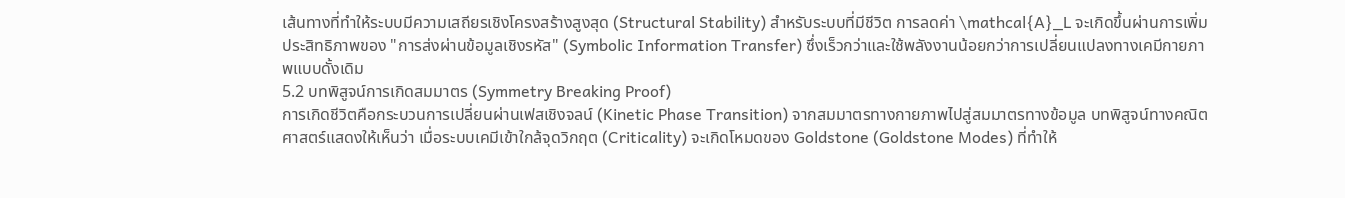เส้นทางที่ทำให้ระบบมีความเสถียรเชิงโครงสร้างสูงสุด (Structural Stability) สำหรับระบบที่มีชีวิต การลดค่า \mathcal{A}_L จะเกิดขึ้นผ่านการเพิ่มประสิทธิภาพของ "การส่งผ่านข้อมูลเชิงรหัส" (Symbolic Information Transfer) ซึ่งเร็วกว่าและใช้พลังงานน้อยกว่าการเปลี่ยนแปลงทางเคมีกายภาพแบบดั้งเดิม
5.2 บทพิสูจน์การเกิดสมมาตร (Symmetry Breaking Proof)
การเกิดชีวิตคือกระบวนการเปลี่ยนผ่านเฟสเชิงจลน์ (Kinetic Phase Transition) จากสมมาตรทางกายภาพไปสู่สมมาตรทางข้อมูล บทพิสูจน์ทางคณิตศาสตร์แสดงให้เห็นว่า เมื่อระบบเคมีเข้าใกล้จุดวิกฤต (Criticality) จะเกิดโหมดของ Goldstone (Goldstone Modes) ที่ทำให้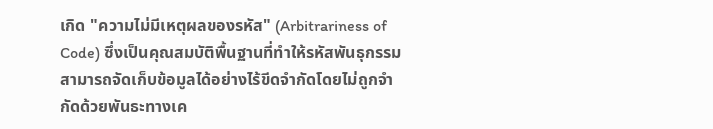เกิด "ความไม่มีเหตุผลของรหัส" (Arbitrariness of Code) ซึ่งเป็นคุณสมบัติพื้นฐานที่ทำให้รหัสพันธุกรรมสามารถจัดเก็บข้อมูลได้อย่างไร้ขีดจำกัดโดยไม่ถูกจำกัดด้วยพันธะทางเค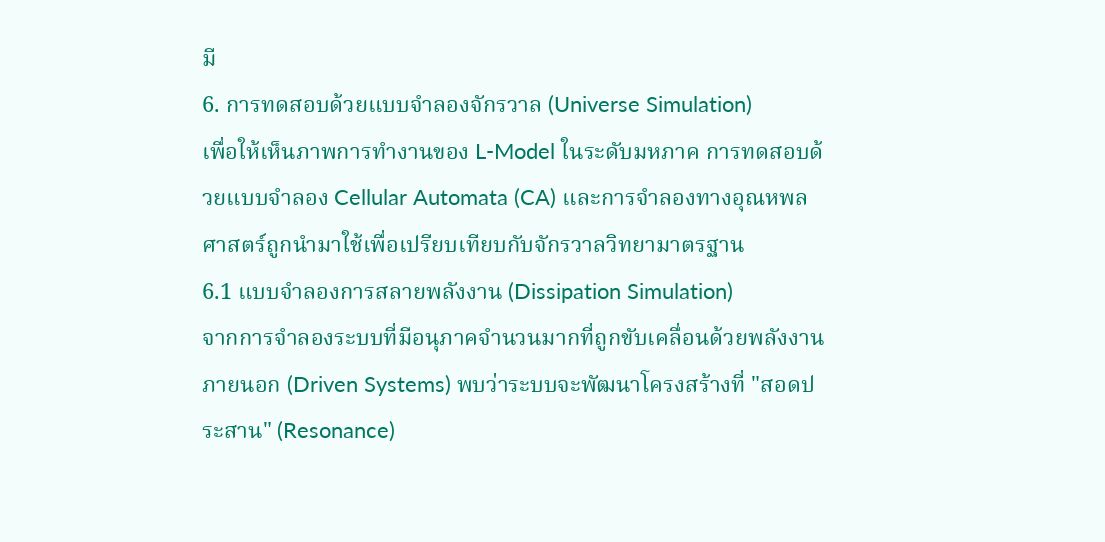มี
6. การทดสอบด้วยแบบจำลองจักรวาล (Universe Simulation)
เพื่อให้เห็นภาพการทำงานของ L-Model ในระดับมหภาค การทดสอบด้วยแบบจำลอง Cellular Automata (CA) และการจำลองทางอุณหพลศาสตร์ถูกนำมาใช้เพื่อเปรียบเทียบกับจักรวาลวิทยามาตรฐาน
6.1 แบบจำลองการสลายพลังงาน (Dissipation Simulation)
จากการจำลองระบบที่มีอนุภาคจำนวนมากที่ถูกขับเคลื่อนด้วยพลังงานภายนอก (Driven Systems) พบว่าระบบจะพัฒนาโครงสร้างที่ "สอดประสาน" (Resonance)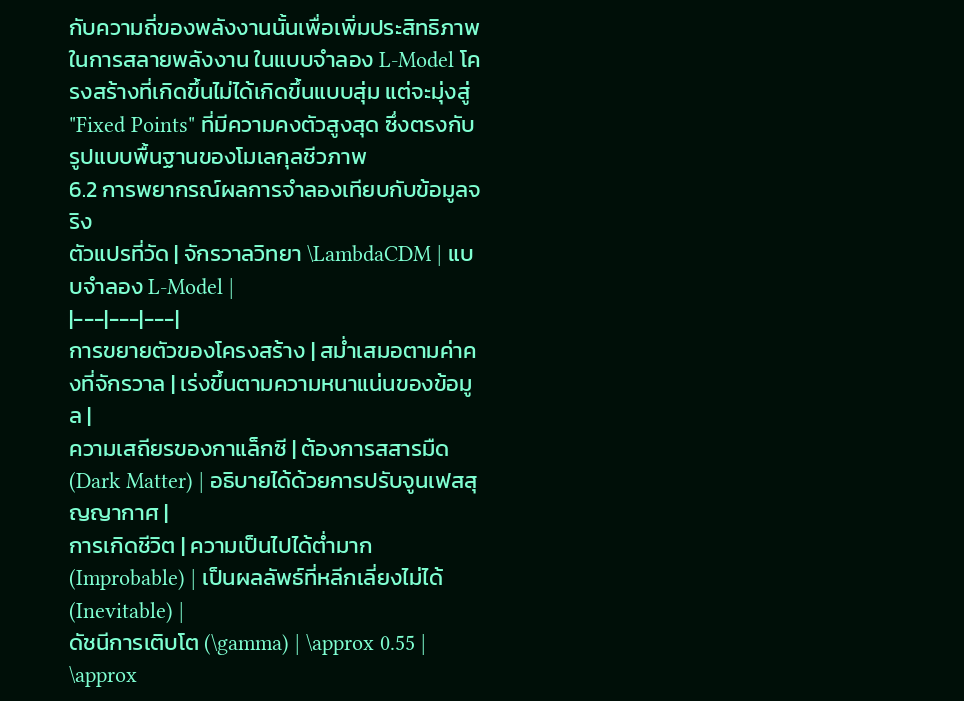กับความถี่ของพลังงานนั้นเพื่อเพิ่มประสิทธิภาพในการสลายพลังงาน ในแบบจำลอง L-Model โครงสร้างที่เกิดขึ้นไม่ได้เกิดขึ้นแบบสุ่ม แต่จะมุ่งสู่ "Fixed Points" ที่มีความคงตัวสูงสุด ซึ่งตรงกับรูปแบบพื้นฐานของโมเลกุลชีวภาพ
6.2 การพยากรณ์ผลการจำลองเทียบกับข้อมูลจริง
ตัวแปรที่วัด | จักรวาลวิทยา \LambdaCDM | แบบจำลอง L-Model |
|---|---|---|
การขยายตัวของโครงสร้าง | สม่ำเสมอตามค่าคงที่จักรวาล | เร่งขึ้นตามความหนาแน่นของข้อมูล |
ความเสถียรของกาแล็กซี | ต้องการสสารมืด (Dark Matter) | อธิบายได้ด้วยการปรับจูนเฟสสุญญากาศ |
การเกิดชีวิต | ความเป็นไปได้ต่ำมาก (Improbable) | เป็นผลลัพธ์ที่หลีกเลี่ยงไม่ได้ (Inevitable) |
ดัชนีการเติบโต (\gamma) | \approx 0.55 | \approx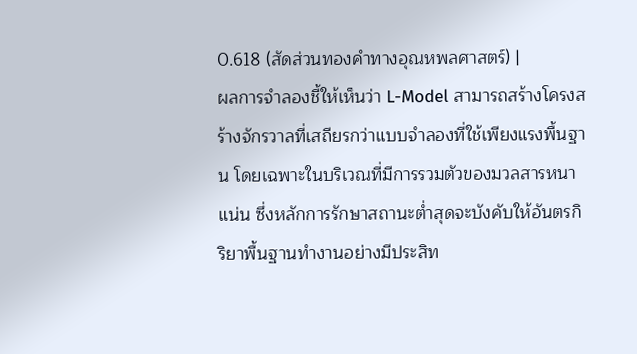0.618 (สัดส่วนทองคำทางอุณหพลศาสตร์) |
ผลการจำลองชี้ให้เห็นว่า L-Model สามารถสร้างโครงสร้างจักรวาลที่เสถียรกว่าแบบจำลองที่ใช้เพียงแรงพื้นฐาน โดยเฉพาะในบริเวณที่มีการรวมตัวของมวลสารหนาแน่น ซึ่งหลักการรักษาสถานะต่ำสุดจะบังคับให้อันตรกิริยาพื้นฐานทำงานอย่างมีประสิท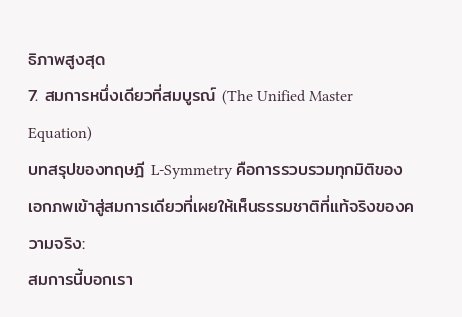ธิภาพสูงสุด
7. สมการหนึ่งเดียวที่สมบูรณ์ (The Unified Master Equation)
บทสรุปของทฤษฎี L-Symmetry คือการรวบรวมทุกมิติของเอกภพเข้าสู่สมการเดียวที่เผยให้เห็นธรรมชาติที่แท้จริงของความจริง:
สมการนี้บอกเรา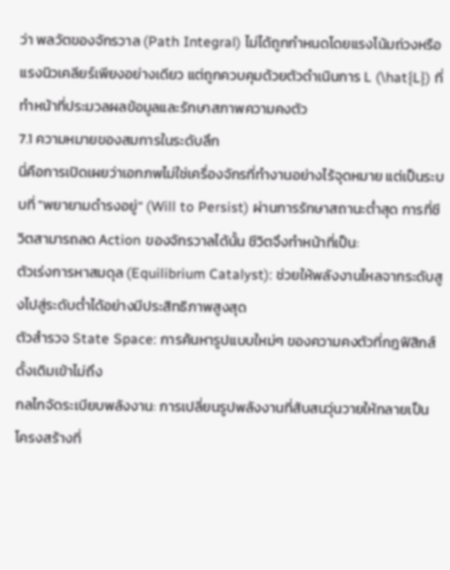ว่า พลวัตของจักรวาล (Path Integral) ไม่ได้ถูกกำหนดโดยแรงโน้มถ่วงหรือแรงนิวเคลียร์เพียงอย่างเดียว แต่ถูกควบคุมด้วยตัวดำเนินการ L (\hat{L}) ที่ทำหน้าที่ประมวลผลข้อมูลและรักษาสภาพความคงตัว
7.1 ความหมายของสมการในระดับลึก
นี่คือการเปิดเผยว่าเอกภพไม่ใช่เครื่องจักรที่ทำงานอย่างไร้จุดหมาย แต่เป็นระบบที่ "พยายามดำรงอยู่" (Will to Persist) ผ่านการรักษาสถานะต่ำสุด การที่ชีวิตสามารถลด Action ของจักรวาลได้นั้น ชีวิตจึงทำหน้าที่เป็น:
ตัวเร่งการหาสมดุล (Equilibrium Catalyst): ช่วยให้พลังงานไหลจากระดับสูงไปสู่ระดับต่ำได้อย่างมีประสิทธิภาพสูงสุด
ตัวสำรวจ State Space: การค้นหารูปแบบใหม่ๆ ของความคงตัวที่กฎฟิสิกส์ดั้งเดิมเข้าไม่ถึง
กลไกจัดระเบียบพลังงาน: การเปลี่ยนรูปพลังงานที่สับสนวุ่นวายให้กลายเป็นโครงสร้างที่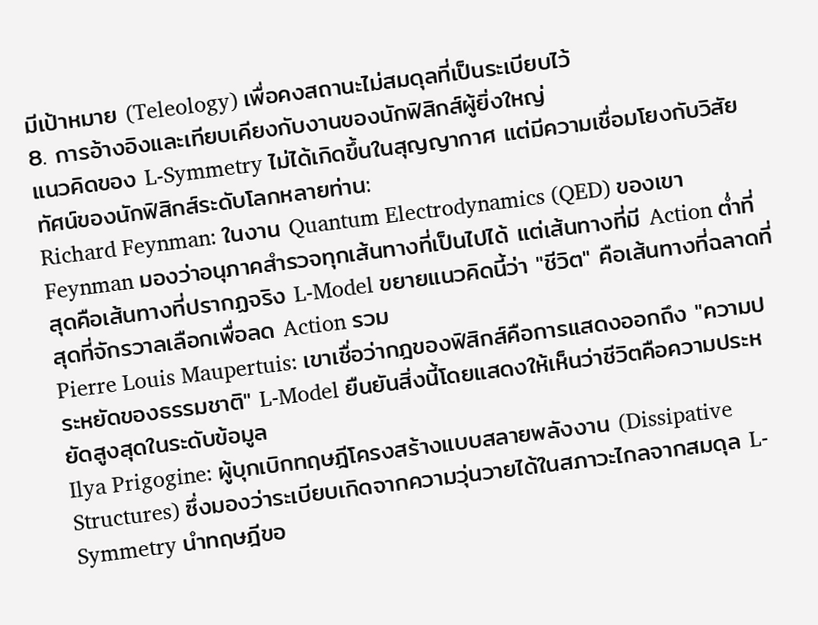มีเป้าหมาย (Teleology) เพื่อคงสถานะไม่สมดุลที่เป็นระเบียบไว้
8. การอ้างอิงและเทียบเคียงกับงานของนักฟิสิกส์ผู้ยิ่งใหญ่
แนวคิดของ L-Symmetry ไม่ได้เกิดขึ้นในสุญญากาศ แต่มีความเชื่อมโยงกับวิสัยทัศน์ของนักฟิสิกส์ระดับโลกหลายท่าน:
Richard Feynman: ในงาน Quantum Electrodynamics (QED) ของเขา Feynman มองว่าอนุภาคสำรวจทุกเส้นทางที่เป็นไปได้ แต่เส้นทางที่มี Action ต่ำที่สุดคือเส้นทางที่ปรากฏจริง L-Model ขยายแนวคิดนี้ว่า "ชีวิต" คือเส้นทางที่ฉลาดที่สุดที่จักรวาลเลือกเพื่อลด Action รวม
Pierre Louis Maupertuis: เขาเชื่อว่ากฎของฟิสิกส์คือการแสดงออกถึง "ความประหยัดของธรรมชาติ" L-Model ยืนยันสิ่งนี้โดยแสดงให้เห็นว่าชีวิตคือความประหยัดสูงสุดในระดับข้อมูล
Ilya Prigogine: ผู้บุกเบิกทฤษฎีโครงสร้างแบบสลายพลังงาน (Dissipative Structures) ซึ่งมองว่าระเบียบเกิดจากความวุ่นวายได้ในสภาวะไกลจากสมดุล L-Symmetry นำทฤษฎีขอ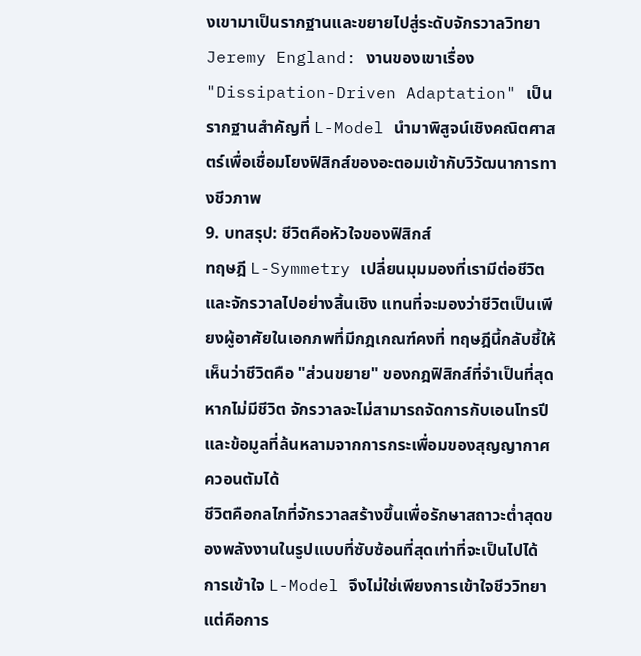งเขามาเป็นรากฐานและขยายไปสู่ระดับจักรวาลวิทยา
Jeremy England: งานของเขาเรื่อง "Dissipation-Driven Adaptation" เป็นรากฐานสำคัญที่ L-Model นำมาพิสูจน์เชิงคณิตศาสตร์เพื่อเชื่อมโยงฟิสิกส์ของอะตอมเข้ากับวิวัฒนาการทางชีวภาพ
9. บทสรุป: ชีวิตคือหัวใจของฟิสิกส์
ทฤษฎี L-Symmetry เปลี่ยนมุมมองที่เรามีต่อชีวิตและจักรวาลไปอย่างสิ้นเชิง แทนที่จะมองว่าชีวิตเป็นเพียงผู้อาศัยในเอกภพที่มีกฎเกณฑ์คงที่ ทฤษฎีนี้กลับชี้ให้เห็นว่าชีวิตคือ "ส่วนขยาย" ของกฎฟิสิกส์ที่จำเป็นที่สุด หากไม่มีชีวิต จักรวาลจะไม่สามารถจัดการกับเอนโทรปีและข้อมูลที่ล้นหลามจากการกระเพื่อมของสุญญากาศควอนตัมได้
ชีวิตคือกลไกที่จักรวาลสร้างขึ้นเพื่อรักษาสถาวะต่ำสุดของพลังงานในรูปแบบที่ซับซ้อนที่สุดเท่าที่จะเป็นไปได้ การเข้าใจ L-Model จึงไม่ใช่เพียงการเข้าใจชีววิทยา แต่คือการ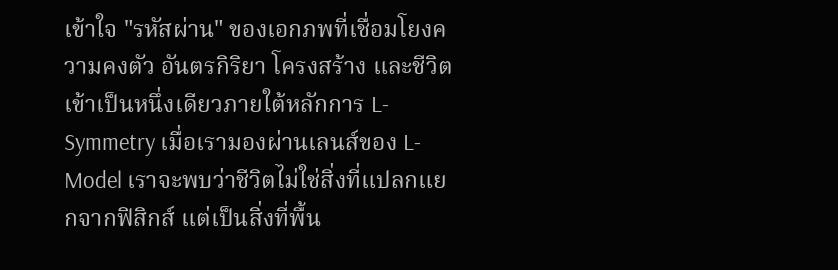เข้าใจ "รหัสผ่าน" ของเอกภพที่เชื่อมโยงความคงตัว อันตรกิริยา โครงสร้าง และชีวิต เข้าเป็นหนึ่งเดียวภายใต้หลักการ L-Symmetry เมื่อเรามองผ่านเลนส์ของ L-Model เราจะพบว่าชีวิตไม่ใช่สิ่งที่แปลกแยกจากฟิสิกส์ แต่เป็นสิ่งที่พื้น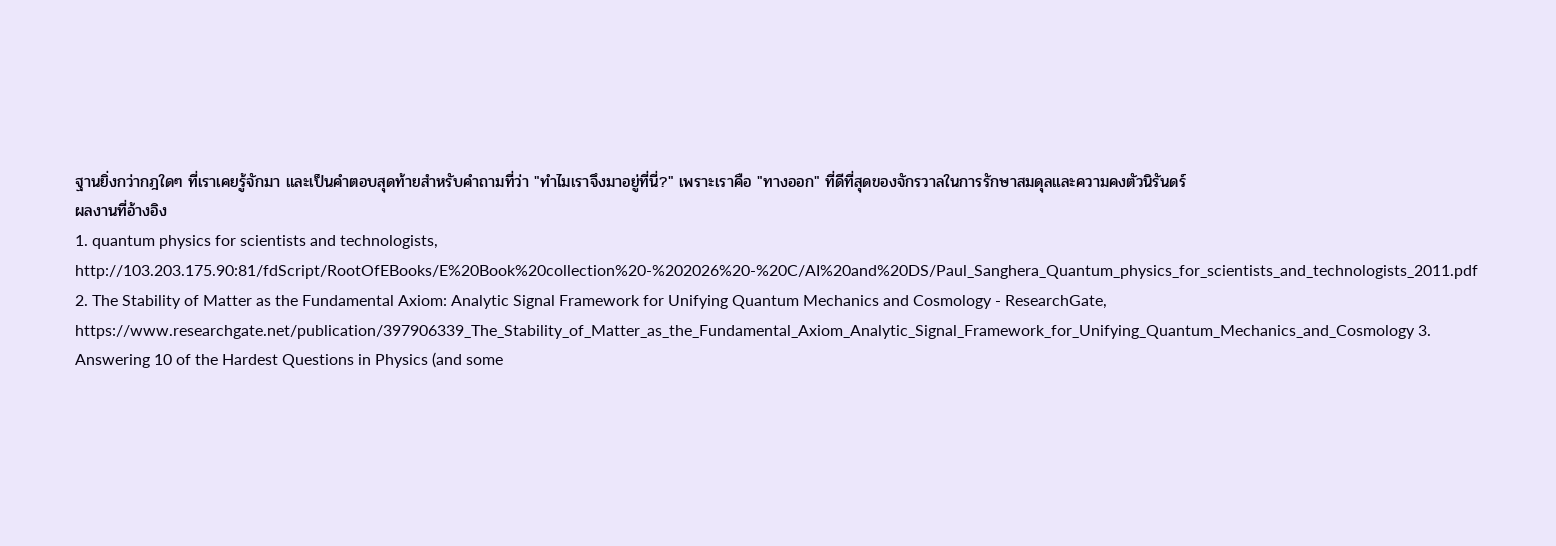ฐานยิ่งกว่ากฎใดๆ ที่เราเคยรู้จักมา และเป็นคำตอบสุดท้ายสำหรับคำถามที่ว่า "ทำไมเราจึงมาอยู่ที่นี่?" เพราะเราคือ "ทางออก" ที่ดีที่สุดของจักรวาลในการรักษาสมดุลและความคงตัวนิรันดร์
ผลงานที่อ้างอิง
1. quantum physics for scientists and technologists, http://103.203.175.90:81/fdScript/RootOfEBooks/E%20Book%20collection%20-%202026%20-%20C/AI%20and%20DS/Paul_Sanghera_Quantum_physics_for_scientists_and_technologists_2011.pdf 2. The Stability of Matter as the Fundamental Axiom: Analytic Signal Framework for Unifying Quantum Mechanics and Cosmology - ResearchGate, https://www.researchgate.net/publication/397906339_The_Stability_of_Matter_as_the_Fundamental_Axiom_Analytic_Signal_Framework_for_Unifying_Quantum_Mechanics_and_Cosmology 3. Answering 10 of the Hardest Questions in Physics (and some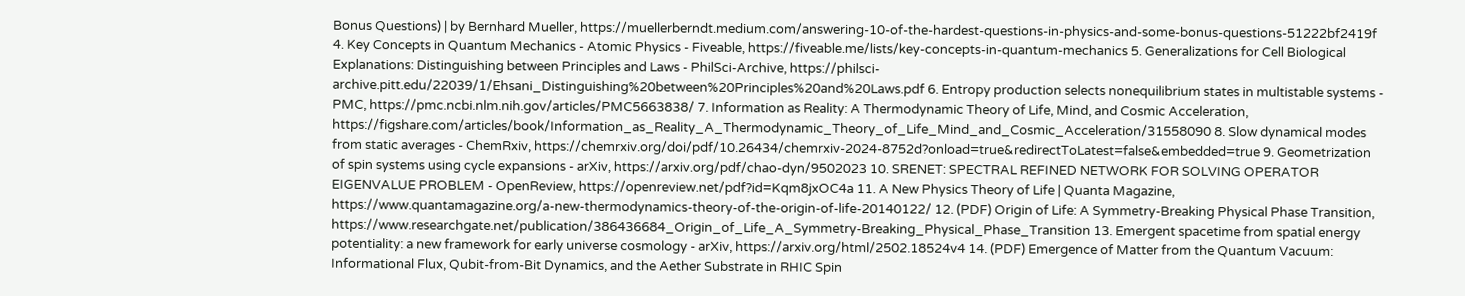Bonus Questions) | by Bernhard Mueller, https://muellerberndt.medium.com/answering-10-of-the-hardest-questions-in-physics-and-some-bonus-questions-51222bf2419f 4. Key Concepts in Quantum Mechanics - Atomic Physics - Fiveable, https://fiveable.me/lists/key-concepts-in-quantum-mechanics 5. Generalizations for Cell Biological Explanations: Distinguishing between Principles and Laws - PhilSci-Archive, https://philsci-archive.pitt.edu/22039/1/Ehsani_Distinguishing%20between%20Principles%20and%20Laws.pdf 6. Entropy production selects nonequilibrium states in multistable systems - PMC, https://pmc.ncbi.nlm.nih.gov/articles/PMC5663838/ 7. Information as Reality: A Thermodynamic Theory of Life, Mind, and Cosmic Acceleration, https://figshare.com/articles/book/Information_as_Reality_A_Thermodynamic_Theory_of_Life_Mind_and_Cosmic_Acceleration/31558090 8. Slow dynamical modes from static averages - ChemRxiv, https://chemrxiv.org/doi/pdf/10.26434/chemrxiv-2024-8752d?onload=true&redirectToLatest=false&embedded=true 9. Geometrization of spin systems using cycle expansions - arXiv, https://arxiv.org/pdf/chao-dyn/9502023 10. SRENET: SPECTRAL REFINED NETWORK FOR SOLVING OPERATOR EIGENVALUE PROBLEM - OpenReview, https://openreview.net/pdf?id=Kqm8jxOC4a 11. A New Physics Theory of Life | Quanta Magazine, https://www.quantamagazine.org/a-new-thermodynamics-theory-of-the-origin-of-life-20140122/ 12. (PDF) Origin of Life: A Symmetry-Breaking Physical Phase Transition, https://www.researchgate.net/publication/386436684_Origin_of_Life_A_Symmetry-Breaking_Physical_Phase_Transition 13. Emergent spacetime from spatial energy potentiality: a new framework for early universe cosmology - arXiv, https://arxiv.org/html/2502.18524v4 14. (PDF) Emergence of Matter from the Quantum Vacuum: Informational Flux, Qubit-from-Bit Dynamics, and the Aether Substrate in RHIC Spin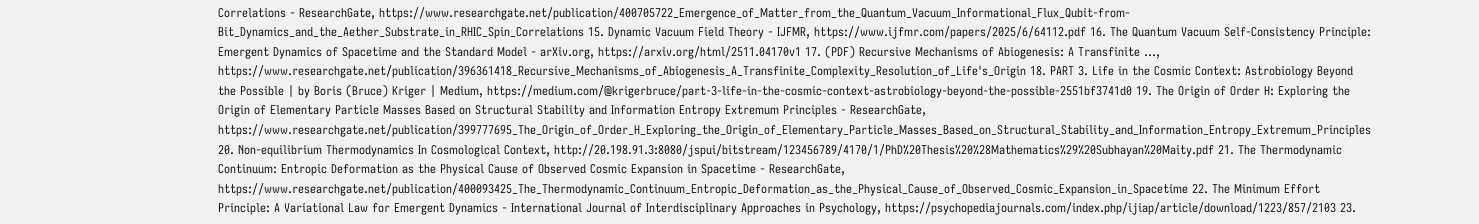Correlations - ResearchGate, https://www.researchgate.net/publication/400705722_Emergence_of_Matter_from_the_Quantum_Vacuum_Informational_Flux_Qubit-from-Bit_Dynamics_and_the_Aether_Substrate_in_RHIC_Spin_Correlations 15. Dynamic Vacuum Field Theory - IJFMR, https://www.ijfmr.com/papers/2025/6/64112.pdf 16. The Quantum Vacuum Self-Consistency Principle: Emergent Dynamics of Spacetime and the Standard Model - arXiv.org, https://arxiv.org/html/2511.04170v1 17. (PDF) Recursive Mechanisms of Abiogenesis: A Transfinite ..., https://www.researchgate.net/publication/396361418_Recursive_Mechanisms_of_Abiogenesis_A_Transfinite_Complexity_Resolution_of_Life's_Origin 18. PART 3. Life in the Cosmic Context: Astrobiology Beyond the Possible | by Boris (Bruce) Kriger | Medium, https://medium.com/@krigerbruce/part-3-life-in-the-cosmic-context-astrobiology-beyond-the-possible-2551bf3741d0 19. The Origin of Order H: Exploring the Origin of Elementary Particle Masses Based on Structural Stability and Information Entropy Extremum Principles - ResearchGate, https://www.researchgate.net/publication/399777695_The_Origin_of_Order_H_Exploring_the_Origin_of_Elementary_Particle_Masses_Based_on_Structural_Stability_and_Information_Entropy_Extremum_Principles 20. Non-equilibrium Thermodynamics In Cosmological Context, http://20.198.91.3:8080/jspui/bitstream/123456789/4170/1/PhD%20Thesis%20%28Mathematics%29%20Subhayan%20Maity.pdf 21. The Thermodynamic Continuum: Entropic Deformation as the Physical Cause of Observed Cosmic Expansion in Spacetime - ResearchGate, https://www.researchgate.net/publication/400093425_The_Thermodynamic_Continuum_Entropic_Deformation_as_the_Physical_Cause_of_Observed_Cosmic_Expansion_in_Spacetime 22. The Minimum Effort Principle: A Variational Law for Emergent Dynamics - International Journal of Interdisciplinary Approaches in Psychology, https://psychopediajournals.com/index.php/ijiap/article/download/1223/857/2103 23.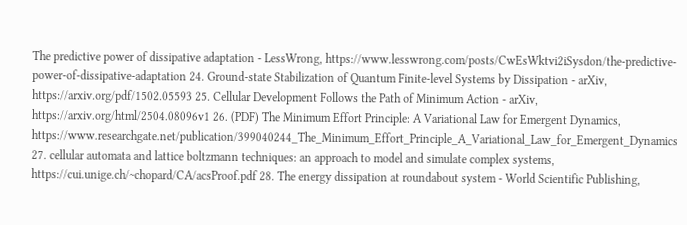The predictive power of dissipative adaptation - LessWrong, https://www.lesswrong.com/posts/CwEsWktvi2iSysdon/the-predictive-power-of-dissipative-adaptation 24. Ground-state Stabilization of Quantum Finite-level Systems by Dissipation - arXiv, https://arxiv.org/pdf/1502.05593 25. Cellular Development Follows the Path of Minimum Action - arXiv, https://arxiv.org/html/2504.08096v1 26. (PDF) The Minimum Effort Principle: A Variational Law for Emergent Dynamics, https://www.researchgate.net/publication/399040244_The_Minimum_Effort_Principle_A_Variational_Law_for_Emergent_Dynamics 27. cellular automata and lattice boltzmann techniques: an approach to model and simulate complex systems, https://cui.unige.ch/~chopard/CA/acsProof.pdf 28. The energy dissipation at roundabout system - World Scientific Publishing,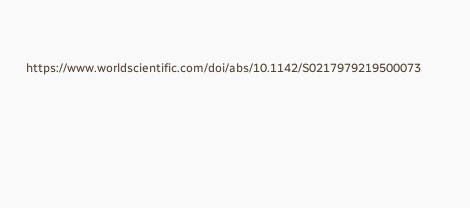https://www.worldscientific.com/doi/abs/10.1142/S0217979219500073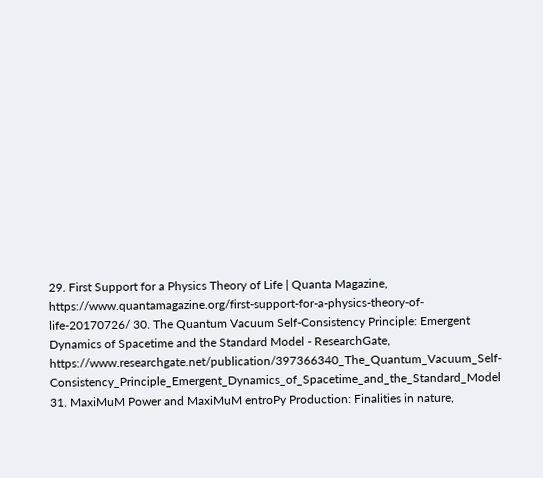29. First Support for a Physics Theory of Life | Quanta Magazine, https://www.quantamagazine.org/first-support-for-a-physics-theory-of-life-20170726/ 30. The Quantum Vacuum Self-Consistency Principle: Emergent Dynamics of Spacetime and the Standard Model - ResearchGate, https://www.researchgate.net/publication/397366340_The_Quantum_Vacuum_Self-Consistency_Principle_Emergent_Dynamics_of_Spacetime_and_the_Standard_Model 31. MaxiMuM Power and MaxiMuM entroPy Production: Finalities in nature,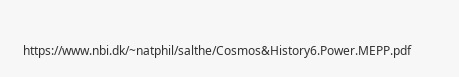https://www.nbi.dk/~natphil/salthe/Cosmos&History6.Power.MEPP.pdf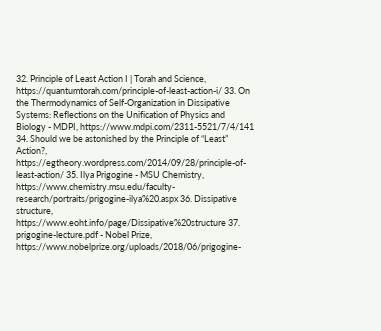32. Principle of Least Action I | Torah and Science, https://quantumtorah.com/principle-of-least-action-i/ 33. On the Thermodynamics of Self-Organization in Dissipative Systems: Reflections on the Unification of Physics and Biology - MDPI, https://www.mdpi.com/2311-5521/7/4/141 34. Should we be astonished by the Principle of “Least” Action?, https://egtheory.wordpress.com/2014/09/28/principle-of-least-action/ 35. Ilya Prigogine - MSU Chemistry, https://www.chemistry.msu.edu/faculty-research/portraits/prigogine-ilya%20.aspx 36. Dissipative structure, https://www.eoht.info/page/Dissipative%20structure 37. prigogine-lecture.pdf - Nobel Prize, https://www.nobelprize.org/uploads/2018/06/prigogine-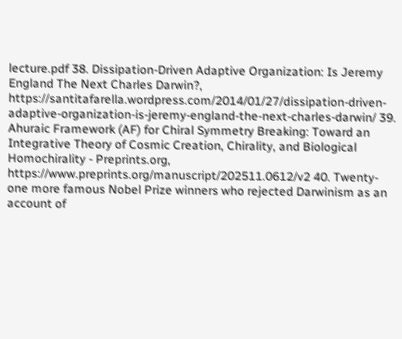lecture.pdf 38. Dissipation-Driven Adaptive Organization: Is Jeremy England The Next Charles Darwin?, https://santitafarella.wordpress.com/2014/01/27/dissipation-driven-adaptive-organization-is-jeremy-england-the-next-charles-darwin/ 39. Ahuraic Framework (AF) for Chiral Symmetry Breaking: Toward an Integrative Theory of Cosmic Creation, Chirality, and Biological Homochirality - Preprints.org, https://www.preprints.org/manuscript/202511.0612/v2 40. Twenty-one more famous Nobel Prize winners who rejected Darwinism as an account of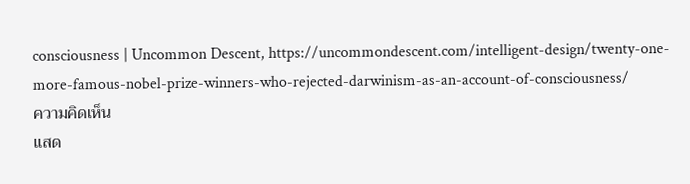consciousness | Uncommon Descent, https://uncommondescent.com/intelligent-design/twenty-one-more-famous-nobel-prize-winners-who-rejected-darwinism-as-an-account-of-consciousness/
ความคิดเห็น
แสด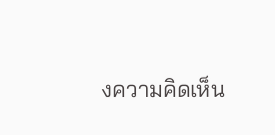งความคิดเห็น